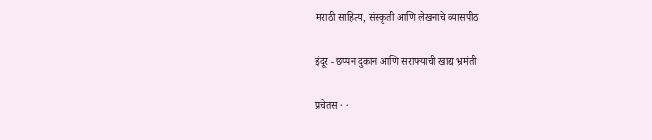मराठी साहित्य, संस्कृती आणि लेखनाचे व्यासपीठ

इंदूर - छप्पन दुकान आणि सराफ्याची खाद्य भ्रमंती

प्रचेतस · ·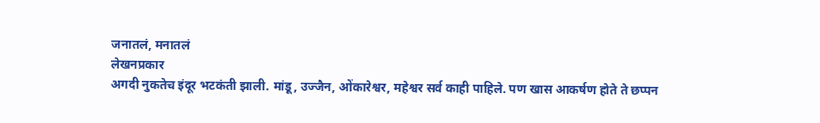जनातलं, मनातलं
लेखनप्रकार
अगदी नुकतेच इंदूर भटकंती झाली. मांडू, उज्जैन, ओंकारेश्वर, महेश्वर सर्व काही पाहिले. पण खास आकर्षण होते ते छप्पन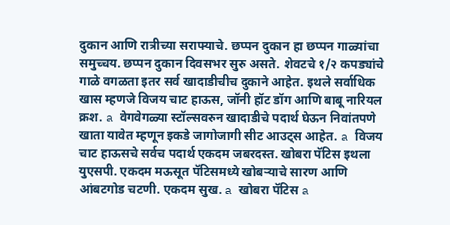दुकान आणि रात्रीच्या सराफ्याचे. छप्पन दुकान हा छप्पन गाळ्यांचा समुच्चय. छप्पन दुकान दिवसभर सुरु असते. शेवटचे १/२ कपड्यांचे गाळे वगळता इतर सर्व खादाडीचीच दुकाने आहेत. इथले सर्वाधिक खास म्हणजे विजय चाट हाऊस, जॉनी हॉट डॉग आणि बाबू नारियल क्रश. a वेगवेगळ्या स्टॉल्सवरुन खादाडीचे पदार्थ घेऊन निवांतपणे खाता यावेत म्हणून इकडे जागोजागी सीट आउट्स आहेत. a विजय चाट हाऊसचे सर्वच पदार्थ एकदम जबरदस्त. खोबरा पॅटिस इथला युएसपी. एकदम मऊसूत पॅटिसमध्ये खोबर्‍याचे सारण आणि आंबटगोड चटणी. एकदम सुख. a खोबरा पॅटिस a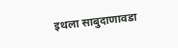इथला साबुदाणावडा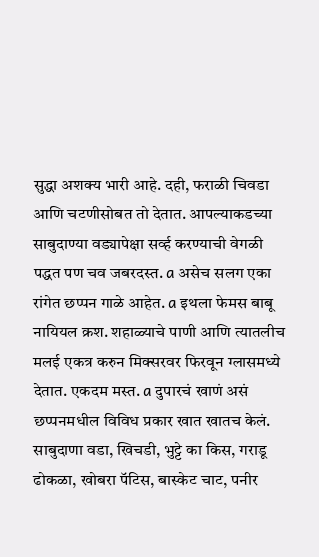सुद्धा अशक्य भारी आहे. दही, फराळी चिवडा आणि चटणीसोबत तो देतात. आपल्याकडच्या साबुदाण्या वड्यापेक्षा सर्व्ह करण्याची वेगळी पद्धत पण चव जबरदस्त. a असेच सलग एका रांगेत छप्पन गाळे आहेत. a इथला फेमस बाबू नायियल क्रश. शहाळ्याचे पाणी आणि त्यातलीच मलई एकत्र करुन मिक्सरवर फिरवून ग्लासमध्ये देतात. एकदम मस्त. a दुपारचं खाणं असं छप्पनमधील विविध प्रकार खात खातच केलं. साबुदाणा वडा, खिचडी, भुट्टे का किस, गराडू ढोकळा, खोबरा पॅटिस, बास्केट चाट, पनीर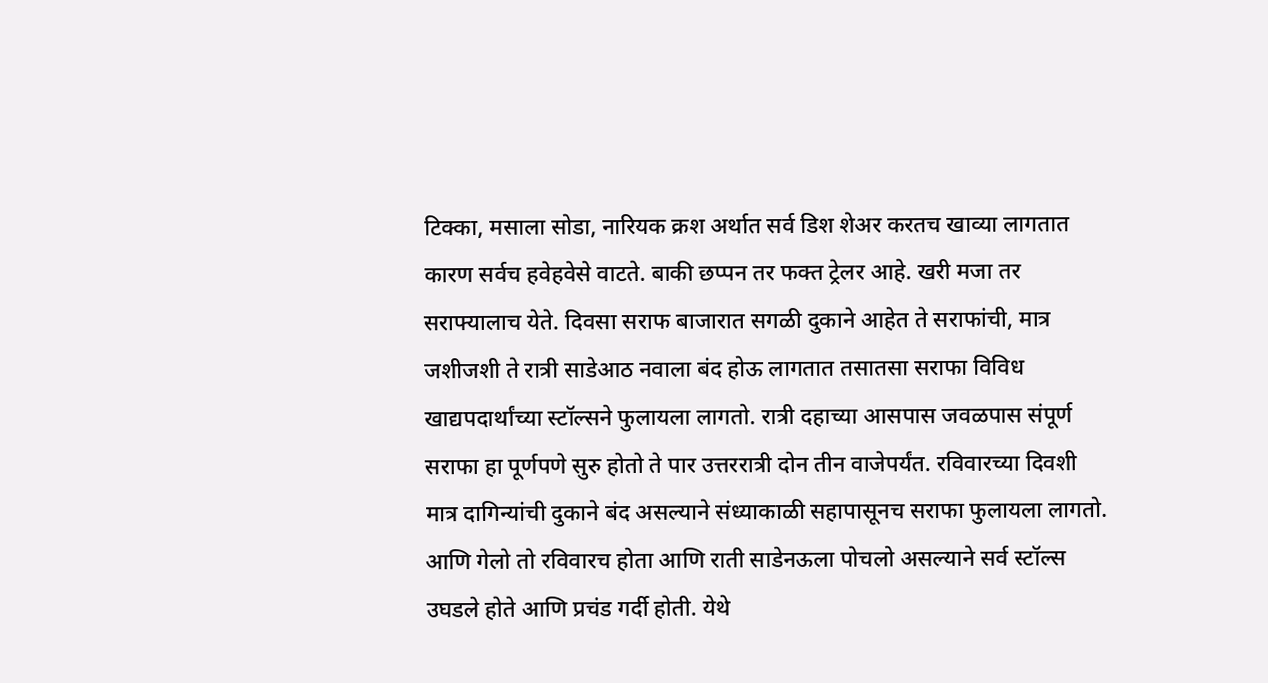टिक्का, मसाला सोडा, नारियक क्रश अर्थात सर्व डिश शेअर करतच खाव्या लागतात कारण सर्वच हवेहवेसे वाटते. बाकी छप्पन तर फक्त ट्रेलर आहे. खरी मजा तर सराफ्यालाच येते. दिवसा सराफ बाजारात सगळी दुकाने आहेत ते सराफांची, मात्र जशीजशी ते रात्री साडेआठ नवाला बंद होऊ लागतात तसातसा सराफा विविध खाद्यपदार्थांच्या स्टॉल्सने फुलायला लागतो. रात्री दहाच्या आसपास जवळपास संपूर्ण सराफा हा पूर्णपणे सुरु होतो ते पार उत्तररात्री दोन तीन वाजेपर्यंत. रविवारच्या दिवशी मात्र दागिन्यांची दुकाने बंद असल्याने संध्याकाळी सहापासूनच सराफा फुलायला लागतो. आणि गेलो तो रविवारच होता आणि राती साडेनऊला पोचलो असल्याने सर्व स्टॉल्स उघडले होते आणि प्रचंड गर्दी होती. येथे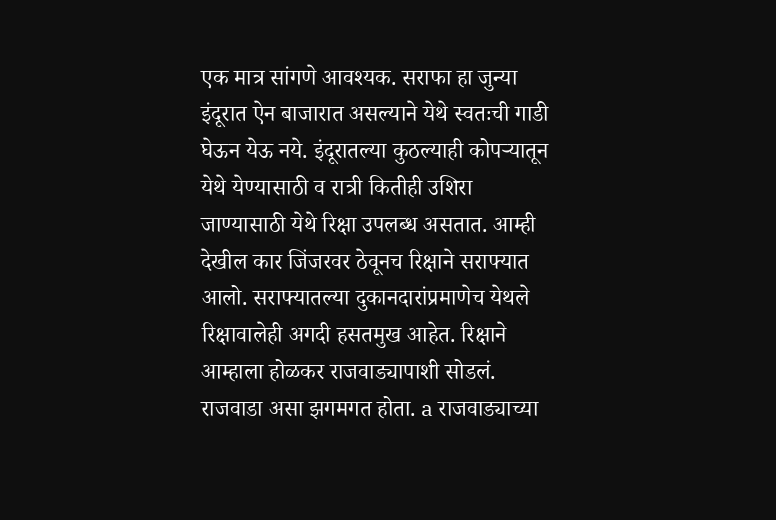एक मात्र सांगणे आवश्यक. सराफा हा जुन्या इंदूरात ऐन बाजारात असल्याने येथे स्वतःची गाडी घेऊन येऊ नये. इंदूरातल्या कुठल्याही कोपर्‍यातून येथे येण्यासाठी व रात्री कितीही उशिरा जाण्यासाठी येथे रिक्षा उपलब्ध असतात. आम्ही देखील कार जिंजरवर ठेवूनच रिक्षाने सराफ्यात आलो. सराफ्यातल्या दुकानदारांप्रमाणेच येथले रिक्षावालेही अगदी हसतमुख आहेत. रिक्षाने आम्हाला होळकर राजवाड्यापाशी सोडलं. राजवाडा असा झगमगत होता. a राजवाड्याच्या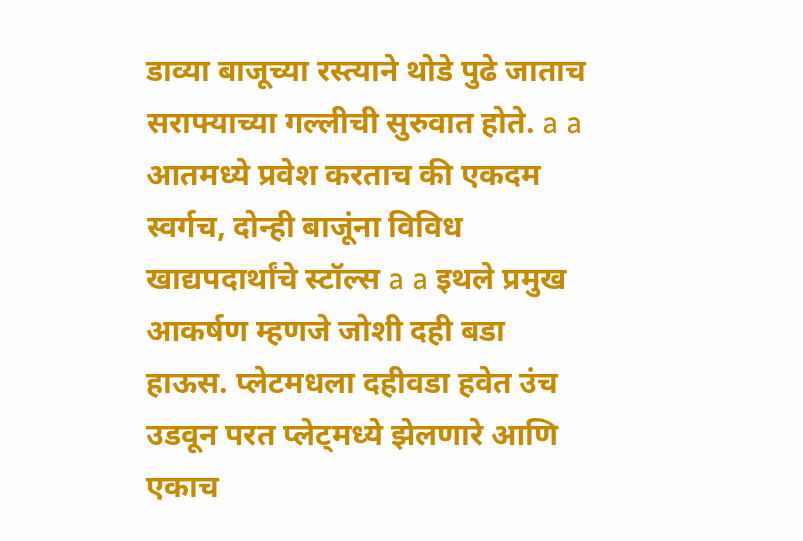डाव्या बाजूच्या रस्त्याने थोडे पुढे जाताच सराफ्याच्या गल्लीची सुरुवात होते. a a आतमध्ये प्रवेश करताच की एकदम स्वर्गच, दोन्ही बाजूंना विविध खाद्यपदार्थांचे स्टॉल्स a a इथले प्रमुख आकर्षण म्हणजे जोशी दही बडा हाऊस. प्लेटमधला दहीवडा हवेत उंच उडवून परत प्लेट्मध्ये झेलणारे आणि एकाच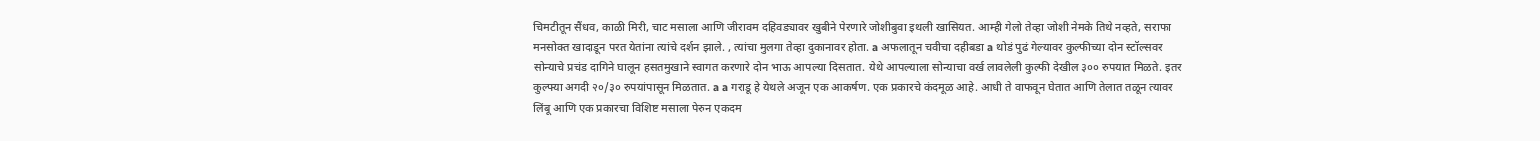चिमटीतून सैंधव, काळी मिरी, चाट मसाला आणि जीरावम दहिवड्यावर खुबीने पेरणारे जोशीबुवा इथली खासियत. आम्ही गेलो तेव्हा जोशी नेमके तिथे नव्हते, सराफा मनसोक्त खादाडून परत येतांना त्यांचे दर्शन झाले. , त्यांचा मुलगा तेव्हा दुकानावर होता. a अफलातून चवीचा दहीबडा a थोडं पुढं गेल्यावर कुल्फीच्या दोन स्टॉल्सवर सोन्याचे प्रचंड दागिने घालून हसतमुखाने स्वागत करणारे दोन भाऊ आपल्या दिसतात. येथे आपल्याला सोन्याचा वर्ख लावलेली कुल्फी देखील ३०० रुपयात मिळते. इतर कुल्फ्या अगदी २०/३० रुपयांपासून मिळतात. a a गराडू हे येथले अजून एक आकर्षण. एक प्रकारचे कंदमूळ आहे. आधी ते वाफवून घेतात आणि तेलात तळून त्यावर लिंबू आणि एक प्रकारचा विशिष्ट मसाला पेरुन एकदम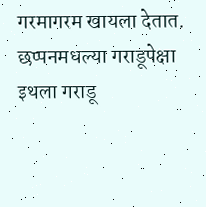गरमागरम खायला देतात. छप्पनमधल्या गराडूपेक्षा इथला गराडू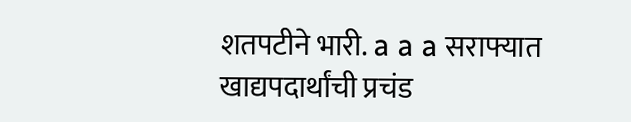शतपटीने भारी. a a a सराफ्यात खाद्यपदार्थांची प्रचंड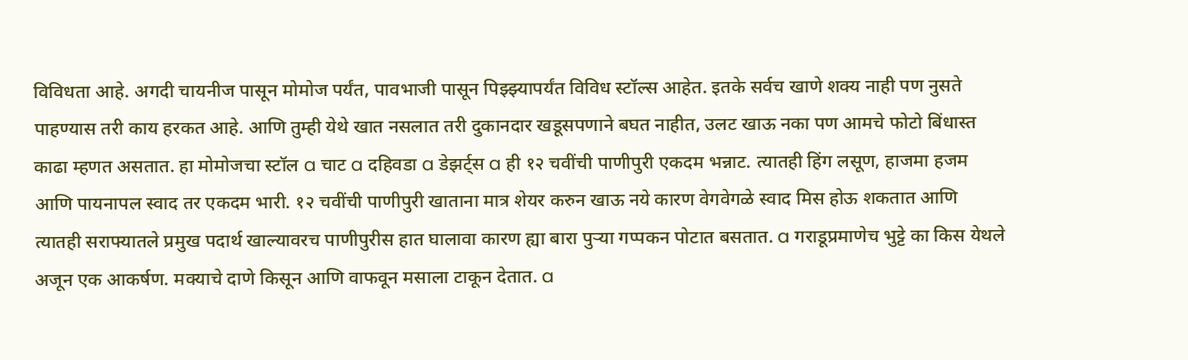विविधता आहे. अगदी चायनीज पासून मोमोज पर्यंत, पावभाजी पासून पिझ्झ्यापर्यंत विविध स्टॉल्स आहेत. इतके सर्वच खाणे शक्य नाही पण नुसते पाहण्यास तरी काय हरकत आहे. आणि तुम्ही येथे खात नसलात तरी दुकानदार खडूसपणाने बघत नाहीत, उलट खाऊ नका पण आमचे फोटो बिंधास्त काढा म्हणत असतात. हा मोमोजचा स्टॉल a चाट a दहिवडा a डेझर्ट्स a ही १२ चवींची पाणीपुरी एकदम भन्नाट. त्यातही हिंग लसूण, हाजमा हजम आणि पायनापल स्वाद तर एकदम भारी. १२ चवींची पाणीपुरी खाताना मात्र शेयर करुन खाऊ नये कारण वेगवेगळे स्वाद मिस होऊ शकतात आणि त्यातही सराफ्यातले प्रमुख पदार्थ खाल्यावरच पाणीपुरीस हात घालावा कारण ह्या बारा पुर्‍या गप्पकन पोटात बसतात. a गराडूप्रमाणेच भुट्टे का किस येथले अजून एक आकर्षण. मक्याचे दाणे किसून आणि वाफवून मसाला टाकून देतात. a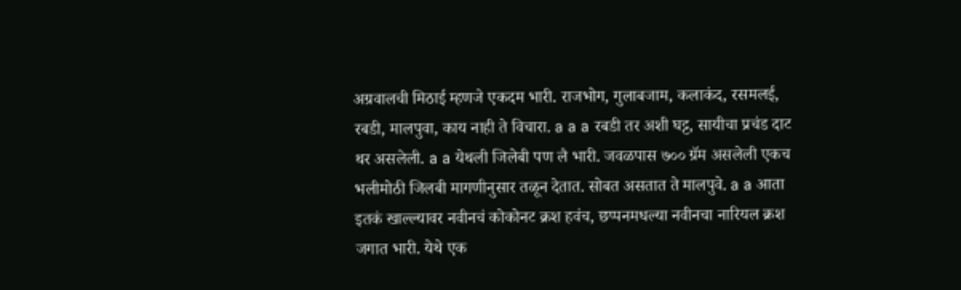अग्रवालची मिठाई म्हणजे एकदम भारी. राजभोग, गुलाबजाम, कलाकंद, रसमलई, रबडी, मालपुवा, काय नाही ते विचारा. a a a रबडी तर अशी घट्ट, सायीचा प्रचंड दाट थर असलेली. a a येथली जिलेबी पण लै भारी. जवळपास ७०० ग्रॅम असलेली एकच भलीमोठी जिलबी मागणीनुसार तळून देतात. सोबत असतात ते मालपुवे. a a आता इतकं खाल्ल्यावर नवीनचं कोकोनट क्रश हवंच, छप्पनमधल्या नवीनचा नारियल क्रश जगात भारी. येथे एक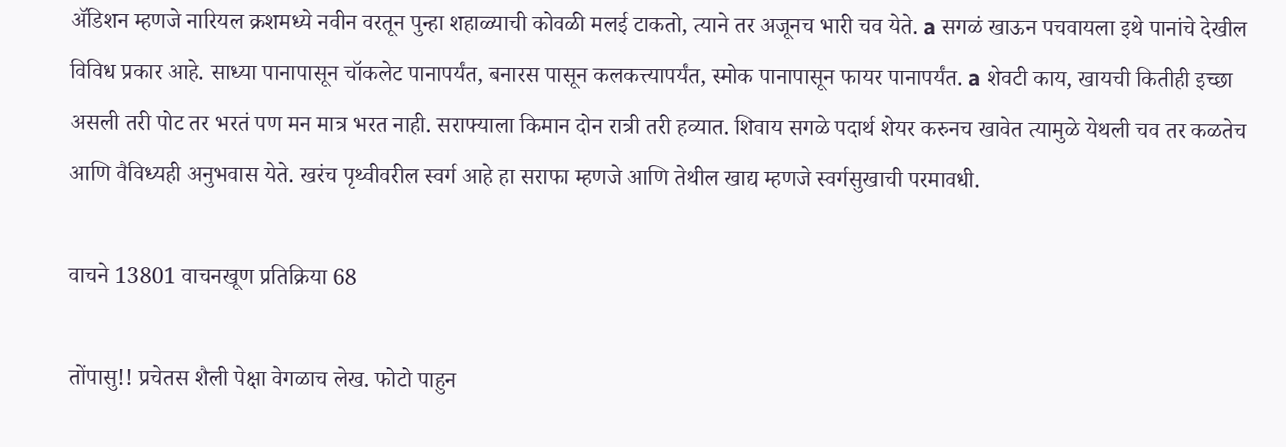अ‍ॅडिशन म्हणजे नारियल क्रशमध्ये नवीन वरतून पुन्हा शहाळ्याची कोवळी मलई टाकतो, त्याने तर अजूनच भारी चव येते. a सगळं खाऊन पचवायला इथे पानांचे देखील विविध प्रकार आहे. साध्या पानापासून चॉकलेट पानापर्यंत, बनारस पासून कलकत्त्यापर्यंत, स्मोक पानापासून फायर पानापर्यंत. a शेवटी काय, खायची कितीही इच्छा असली तरी पोट तर भरतं पण मन मात्र भरत नाही. सराफ्याला किमान दोन रात्री तरी हव्यात. शिवाय सगळे पदार्थ शेयर करुनच खावेत त्यामुळे येथली चव तर कळतेच आणि वैविध्यही अनुभवास येते. खरंच पृथ्वीवरील स्वर्ग आहे हा सराफा म्हणजे आणि तेथील खाद्य म्हणजे स्वर्गसुखाची परमावधी.

वाचने 13801 वाचनखूण प्रतिक्रिया 68

तोंपासु!! प्रचेतस शैली पेक्षा वेगळाच लेख. फोटो पाहुन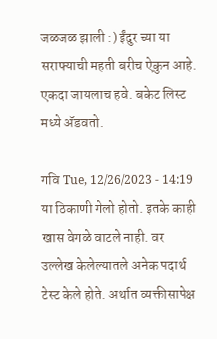जळजळ झाली :) ईंदुर च्या या सराफ्याची महती बरीच ऐकुन आहे. एकदा जायलाच हवे. बकेट लिस्ट मध्ये अ‍ॅडवतो.

गवि Tue, 12/26/2023 - 14:19
या ठिकाणी गेलो होतो. इतके काही खास वेगळे वाटले नाही. वर उल्लेख केलेल्यातले अनेक पदार्थ टेस्ट केले होते. अर्थात व्यक्तीसापेक्ष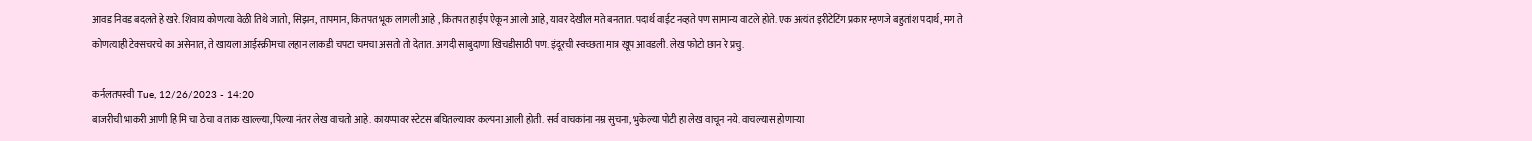आवड निवड बदलते हे खरे. शिवाय कोणत्या वेळी तिथे जातो, सिझन, तापमान, कितपत भूक लागली आहे , कितपत हाईप ऐकून आलो आहे, यावर देखील मते बनतात. पदार्थ वाईट नव्हते पण सामान्य वाटले होते. एक अत्यंत इरीटेटिंग प्रकार म्हणजे बहुतांश पदार्थ, मग ते कोणत्याही टेक्सचरचे का असेनात, ते खायला आईस्क्रीमचा लहान लाकडी चपटा चमचा असतो तो देतात. अगदी साबुदाणा खिचडीसाठी पण. इंदूरची स्वच्छता मात्र खूप आवडली. लेख फोटो छान रे प्रचु.

कर्नलतपस्वी Tue, 12/26/2023 - 14:20
बाजरीची भाकरी आणी हि मि चा ठेचा व ताक खाल्ल्या,पिल्या नंतर लेख वाचतो आहे. कायप्पावर स्टेटस बघितल्यावर कल्पना आली होती. सर्व वाचकांना नम्र सुचना, भुकेल्या पोटी हा लेख वाचून नये. वाचल्यास होणाऱ्या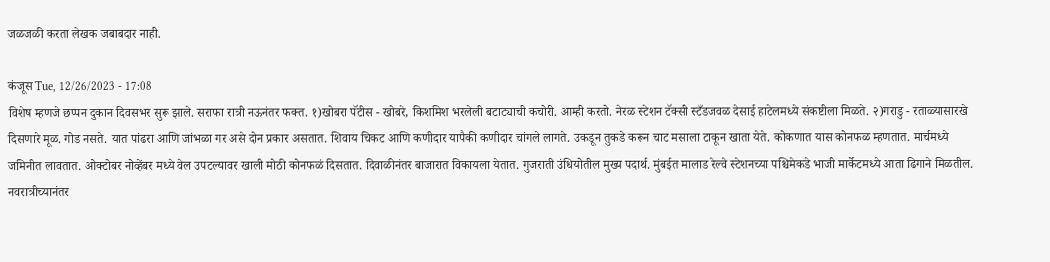जळजळी करता लेखक जबाबदार नाही.

कंजूस Tue, 12/26/2023 - 17:08
विशेष म्हणजे छप्पन दुकान दिवसभर सुरू झाले. सराफा रात्री नऊनंतर फक्त. १)खोबरा पॅटीस - खोबरे, किशमिश भरलेली बटाट्याची कचोरी. आम्ही करतो. नेरळ स्टेशन टॅक्सी स्टँडजवळ देसाई हाटेलमध्ये संकष्टीला मिळते. २)गराडु - रताळ्यासारखे दिसणारे मूळ. गोड नसते. यात पांढरा आणि जांभळा गर असे दोन प्रकार असतात. शिवाय चिकट आणि कणीदार यापैकी कणीदार चांगले लागते. उकडून तुकडे करून चाट मसाला टाकून खाता येते. कोकणात यास कोनफळ म्हणतात. मार्चमध्ये जमिनीत लावतात. ओक्टोबर नोव्हेंबर मध्ये वेल उपटल्यावर खाली मोठी कोनफळं दिसतात. दिवाळीनंतर बाजारात विकायला येतात. गुजराती उंधियोतील मुख्य पदार्थ. मुंबईत मालाड रेल्वे स्टेशनच्या पश्चिमेकडे भाजी मार्केटमध्ये आता ढिगाने मिळतील. नवरात्रीच्यानंतर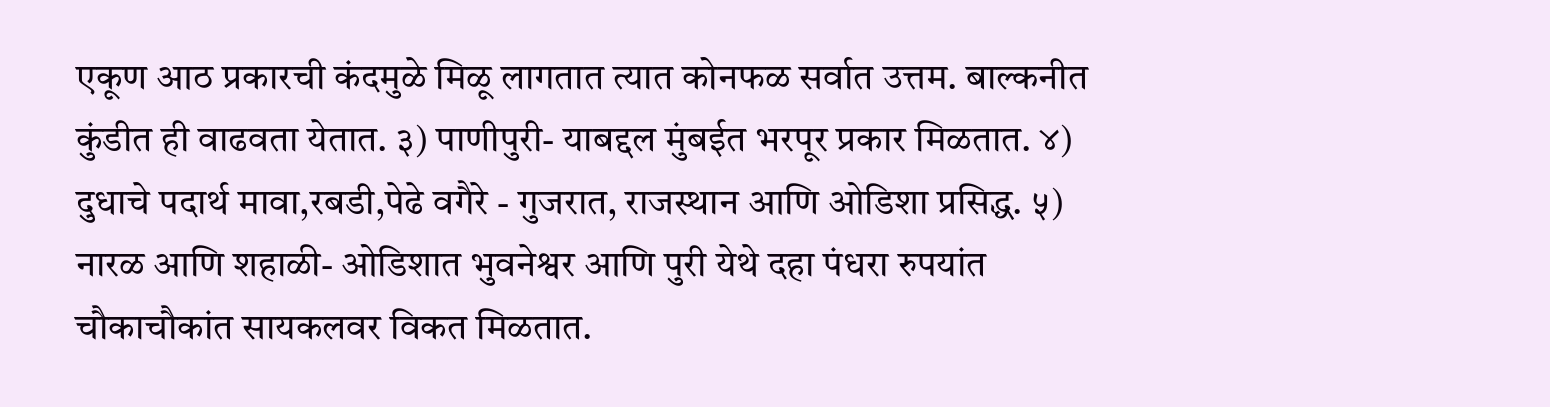एकूण आठ प्रकारची कंदमुळे मिळू लागतात त्यात कोनफळ सर्वात उत्तम. बाल्कनीत कुंडीत ही वाढवता येतात. ३) पाणीपुरी- याबद्दल मुंबईत भरपूर प्रकार मिळतात. ४) दुधाचे पदार्थ मावा,रबडी,पेढे वगैरे - गुजरात, राजस्थान आणि ओडिशा प्रसिद्ध. ५) नारळ आणि शहाळी- ओडिशात भुवनेश्वर आणि पुरी येथे दहा पंधरा रुपयांत चौकाचौकांत सायकलवर विकत मिळतात.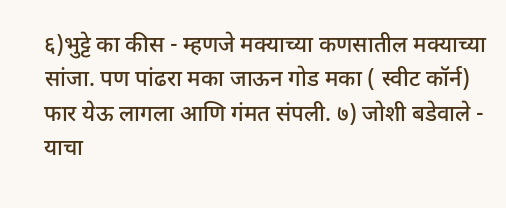६)भुट्टे का कीस - म्हणजे मक्याच्या कणसातील मक्याच्या सांजा. पण पांढरा मका जाऊन गोड मका ( स्वीट कॉर्न) फार येऊ लागला आणि गंमत संपली. ७) जोशी बडेवाले - याचा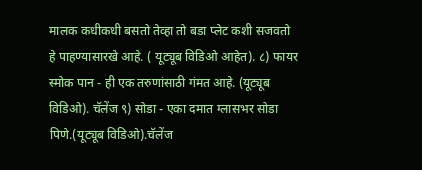मालक कधीकधी बसतो तेव्हा तो बडा प्लेट कशी सजवतो हे पाहण्यासारखे आहे. ( यूट्यूब विडिओ आहेत). ८) फायर स्मोक पान - ही एक तरुणांसाठी गंमत आहे. (यूट्यूब विडिओ). चॅलेंज ९) सोडा - एका दमात ग्लासभर सोडा पिणे.(यूट्यूब विडिओ).चॅलेंज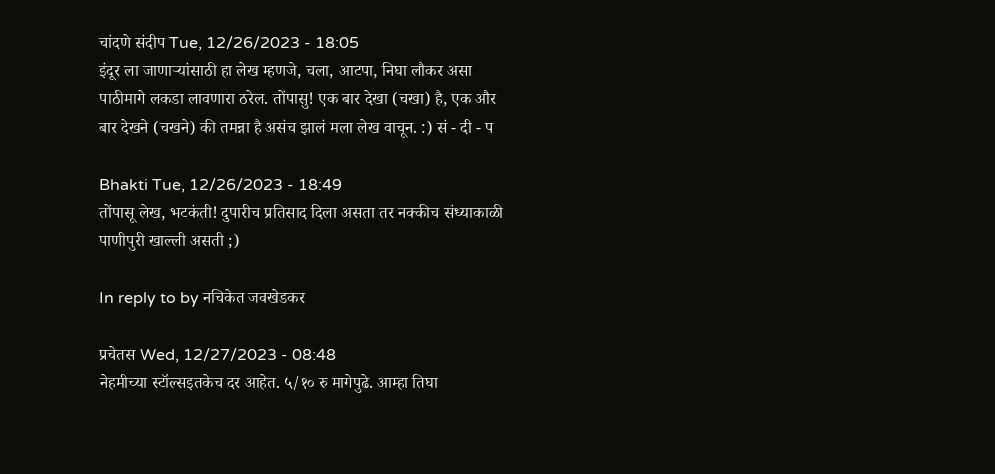चांदणे संदीप Tue, 12/26/2023 - 18:05
इंदूर ला जाणार्‍यांसाठी हा लेख म्हणजे, चला, आटपा, निघा लौकर असा पाठीमागे लकडा लावणारा ठरेल. तोंपासु! एक बार देखा (चखा) है, एक और बार देखने (चखने) की तमन्ना है असंच झालं मला लेख वाचून. :) सं - दी - प

Bhakti Tue, 12/26/2023 - 18:49
तोंपासू लेख, भटकंती! दुपारीच प्रतिसाद दिला असता तर नक्कीच संध्याकाळी पाणीपुरी खाल्ली असती ;)

In reply to by नचिकेत जवखेडकर

प्रचेतस Wed, 12/27/2023 - 08:48
नेहमीच्या स्टॉल्सइतकेच दर आहेत. ५/१० रु मागेपुढे. आम्हा तिघा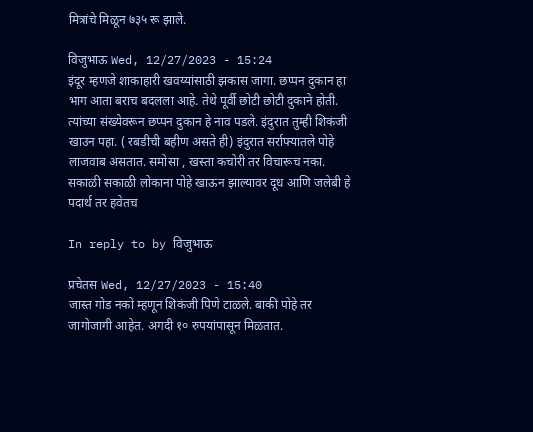मित्रांचे मिळून ७३५ रू झाले.

विजुभाऊ Wed, 12/27/2023 - 15:24
इंदूर म्हणजे शाकाहारी खवय्यांसाठी झकास जागा. छप्पन दुकान हा भाग आता बराच बदलला आहे. तेथे पूर्वी छोटी छोटी दुकाने होती. त्यांच्या संख्येवरून छप्पन दुकान हे नाव पडले. इंदुरात तुम्ही शिकंजी खाउन पहा. ( रबडीची बहीण असते ही) इंदुरात सर्राफ्यातले पोहे लाजवाब असतात. समोसा , खस्ता कचोरी तर विचारूच नका. सकाळी सकाळी लोकाना पोहे खाऊन झाल्यावर दूध आणि जलेबी हे पदार्थ तर हवेतच

In reply to by विजुभाऊ

प्रचेतस Wed, 12/27/2023 - 15:40
जास्त गोड नको म्हणून शिकंजी पिणे टाळले. बाकी पोहे तर जागोजागी आहेत. अगदी १० रुपयांपासून मिळतात.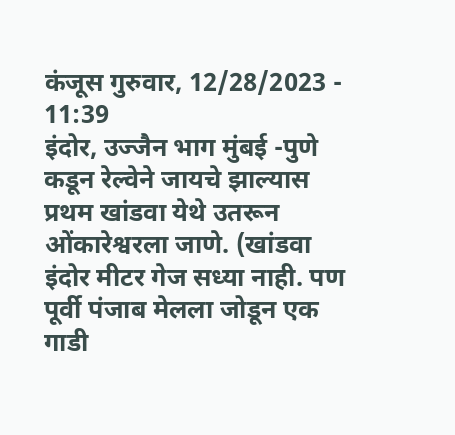कंजूस गुरुवार, 12/28/2023 - 11:39
इंदोर, उज्जैन भाग मुंबई -पुणे कडून रेल्वेने जायचे झाल्यास प्रथम खांडवा येथे उतरून ओंकारेश्वरला जाणे. (खांडवा इंदोर मीटर गेज सध्या नाही. पण पूर्वी पंजाब मेलला जोडून एक गाडी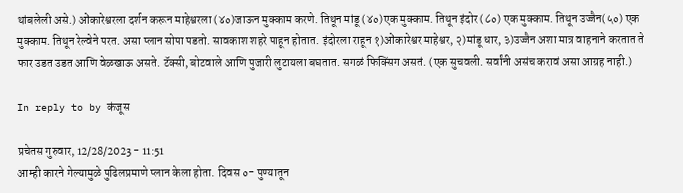थांबलेली असे.) ओंकारेश्वरला दर्शन करून माहेश्वरला (४०)जाऊन मुक्काम करणे. तिथून मांडू (४०)एक मुक्काम. तिथून इंदोर (८०) एक मुक्काम. तिथून उज्जैन(५०) एक मुक्काम. तिथून रेल्वेने परत. असा प्लान सोपा पडतो. सावकाश शहरे पाहून होतात. इंदोरला राहून १)ओंकारेश्वर माहेश्वर, २)मांडू धार, ३)उज्जैन अशा मात्र वाहनाने करतात ते फार उडत उडत आणि वेळखाऊ असते. टॅक्सी, बोटवाले आणि पुजारी लुटायला बघतात. सगळं फिक्सिंग असतं. (एक सुचवली. सर्वांनी असंच करावं असा आग्रह नाही.)

In reply to by कंजूस

प्रचेतस गुरुवार, 12/28/2023 - 11:51
आम्ही कारने गेल्यामुळे पुढिलप्रमाणे प्लान केला होता. दिवस ०- पुण्यातून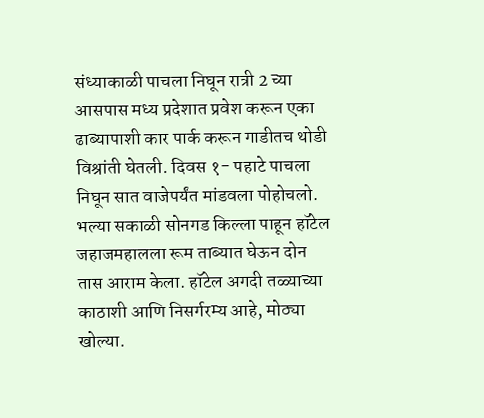संध्याकाळी पाचला निघून रात्री 2 च्या आसपास मध्य प्रदेशात प्रवेश करून एका ढाब्यापाशी कार पार्क करून गाडीतच थोडी विश्रांती घेतली. दिवस १- पहाटे पाचला निघून सात वाजेपर्यंत मांडवला पोहोचलो. भल्या सकाळी सोनगड किल्ला पाहून हॉटेल जहाजमहालला रूम ताब्यात घेऊन दोन तास आराम केला. हॉटेल अगदी तळ्याच्या काठाशी आणि निसर्गरम्य आहे, मोठ्या खोल्या.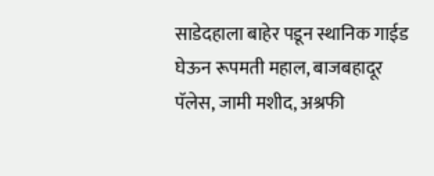साडेदहाला बाहेर पडून स्थानिक गाईड घेऊन रूपमती महाल, बाजबहादूर पॅलेस, जामी मशीद, अश्रफी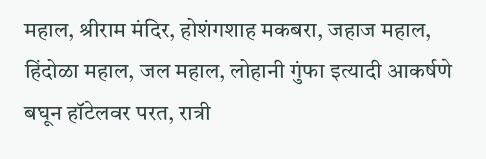महाल, श्रीराम मंदिर, होशंगशाह मकबरा, जहाज महाल, हिंदोळा महाल, जल महाल, लोहानी गुंफा इत्यादी आकर्षणे बघून हॉटेलवर परत, रात्री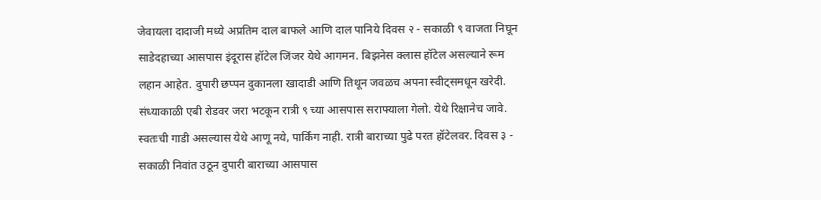जेवायला दादाजी मध्ये अप्रतिम दाल बाफले आणि दाल पानिये दिवस २ - सकाळी ९ वाजता निघून साडेदहाच्या आसपास इंदूरास हॉटेल जिंजर येथे आगमन. बिझनेस क्लास हॉटेल असल्याने रूम लहान आहेत. दुपारी छप्पन दुकानला खादाडी आणि तिथून जवळच अपना स्वीट्समधून खरेदी. संध्याकाळी एबी रोडवर जरा भटकून रात्री ९ च्या आसपास सराफ्याला गेलो. येथे रिक्षानेच जावे. स्वतःची गाडी असल्यास येथे आणू नये, पार्किंग नाही. रात्री बाराच्या पुढे परत हॉटेलवर. दिवस ३ - सकाळी निवांत उठून दुपारी बाराच्या आसपास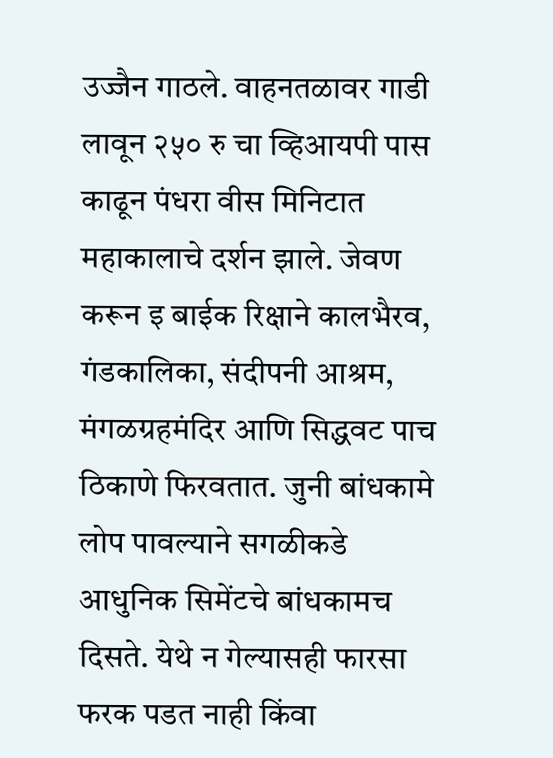उज्जैन गाठले. वाहनतळावर गाडी लावून २५० रु चा व्हिआयपी पास काढून पंधरा वीस मिनिटात महाकालाचे दर्शन झाले. जेवण करून इ बाईक रिक्षाने कालभैरव, गंडकालिका, संदीपनी आश्रम, मंगळग्रहमंदिर आणि सिद्धवट पाच ठिकाणे फिरवतात. जुनी बांधकामे लोप पावल्याने सगळीकडे आधुनिक सिमेंटचे बांधकामच दिसते. येथे न गेल्यासही फारसा फरक पडत नाही किंवा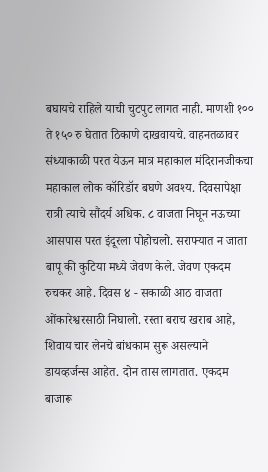बघायचे राहिले याची चुटपुट लागत नाही. माणशी १०० ते १५० रु घेतात ठिकाणे दाखवायचे. वाहनतळावर संध्याकाळी परत येऊन मात्र महाकाल मंदिरानजीकचा महाकाल लोक कॉरिडॉर बघणे अवश्य. दिवसापेक्षा रात्री त्याचे सौंदर्य अधिक. ८ वाजता निघून नऊच्या आसपास परत इंदूरला पोहोचलो. सराफ्यात न जाता बापू की कुटिया मध्ये जेवण केले. जेवण एकदम रुचकर आहे. दिवस ४ - सकाळी आठ वाजता ओंकारेश्वरसाठी निघालो. रस्ता बराच खराब आहे, शिवाय चार लेनचे बांधकाम सुरू असल्याने डायव्हर्जन्स आहेत. दोन तास लागतात. एकदम बाजारू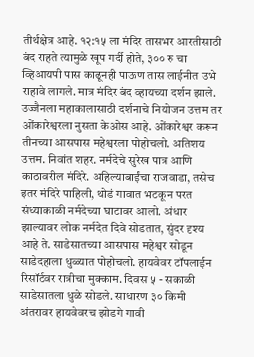तीर्थक्षेत्र आहे. १२:१५ ला मंदिर तासभर आरतीसाठी बंद राहते त्यामुळे खूप गर्दी होते, ३०० रु चा व्हिआयपी पास काढूनही पाऊण तास लाईनीत उभे राहावे लागले. मात्र मंदिर बंद व्हायच्या दर्शन झाले. उज्जैनला महाकालासाठी दर्शनाचे नियोजन उत्तम तर ओंकारेश्वरला नुसता केओस आहे. ओंकारेश्वर करून तीनच्या आसपास महेश्वरला पोहोचलो. अतिशय उत्तम. निवांत शहर. नर्मदेचे सुरेख पात्र आणि काठावरील मंदिरे. अहिल्याबाईंचा राजवाडा, तसेच इतर मंदिरे पाहिली, थोडं गावात भटकून परत संध्याकाळी नर्मदेच्या घाटावर आलो. अंधार झाल्यावर लोक नर्मदेत दिवे सोडतात, सुंदर दृश्य आहे ते. साडेसातच्या आसपास महेश्वर सोडून साडेदहाला धुळ्यात पोहोचलो. हायवेवर टॉपलाईन रिसॉर्टवर रात्रीचा मुक्काम. दिवस ५ - सकाळी साडेसातला धुळे सोडले. साधारण ३० किमी अंतरावर हायवेवरच झोडगे गावी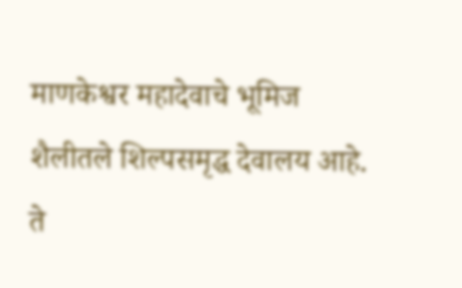माणकेश्वर महादेवाचे भूमिज शैलीतले शिल्पसमृद्ध देवालय आहे. ते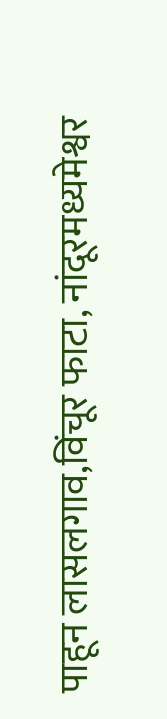पाहून लासलगाव,विंचूर फाटा, नांदूरमध्यमेश्वर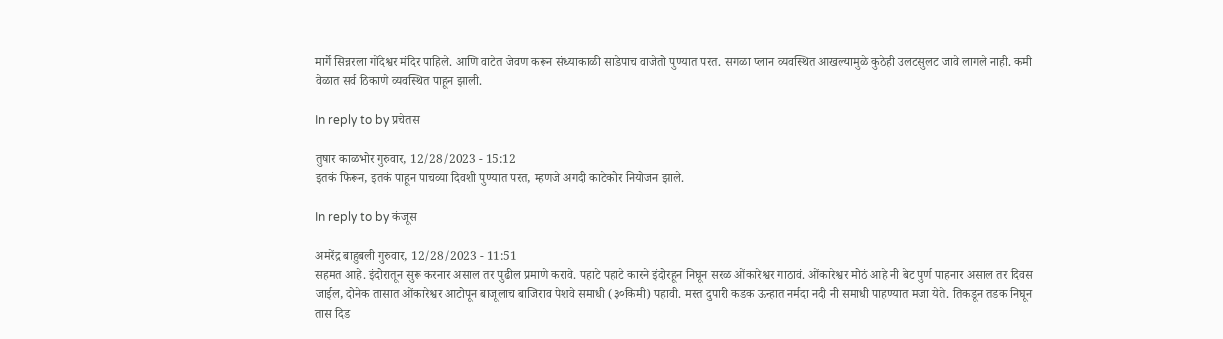मार्गे सिन्नरला गोंदेश्वर मंदिर पाहिले. आणि वाटेत जेवण करून संध्याकाळी साडेपाच वाजेतो पुण्यात परत. सगळा प्लान व्यवस्थित आखल्यामुळे कुठेही उलटसुलट जावे लागले नाही. कमी वेळात सर्व ठिकाणे व्यवस्थित पाहून झाली.

In reply to by प्रचेतस

तुषार काळभोर गुरुवार, 12/28/2023 - 15:12
इतकं फिरून, इतकं पाहून पाचव्या दिवशी पुण्यात परत, म्हणजे अगदी काटेकोर नियोजन झाले.

In reply to by कंजूस

अमरेंद्र बाहुबली गुरुवार, 12/28/2023 - 11:51
सहमत आहे. इंदोरातून सुरू करनार असाल तर पुढील प्रमाणे करावे. पहाटे पहाटे कारने इंदोरहून निघून सरळ ओंकारेश्वर गाठावं. ओंकारेश्वर मोठं आहे नी बेट पुर्ण पाहनार असाल तर दिवस जाईल, दोनेक तासात ओंकारेश्वर आटोपून बाजूलाच बाजिराव पेशवे समाधी (३०किमी) पहावी. मस्त दुपारी कडक ऊन्हात नर्मदा नदी नी समाधी पाहण्यात मजा येते. तिकडून तडक निघून तास दिड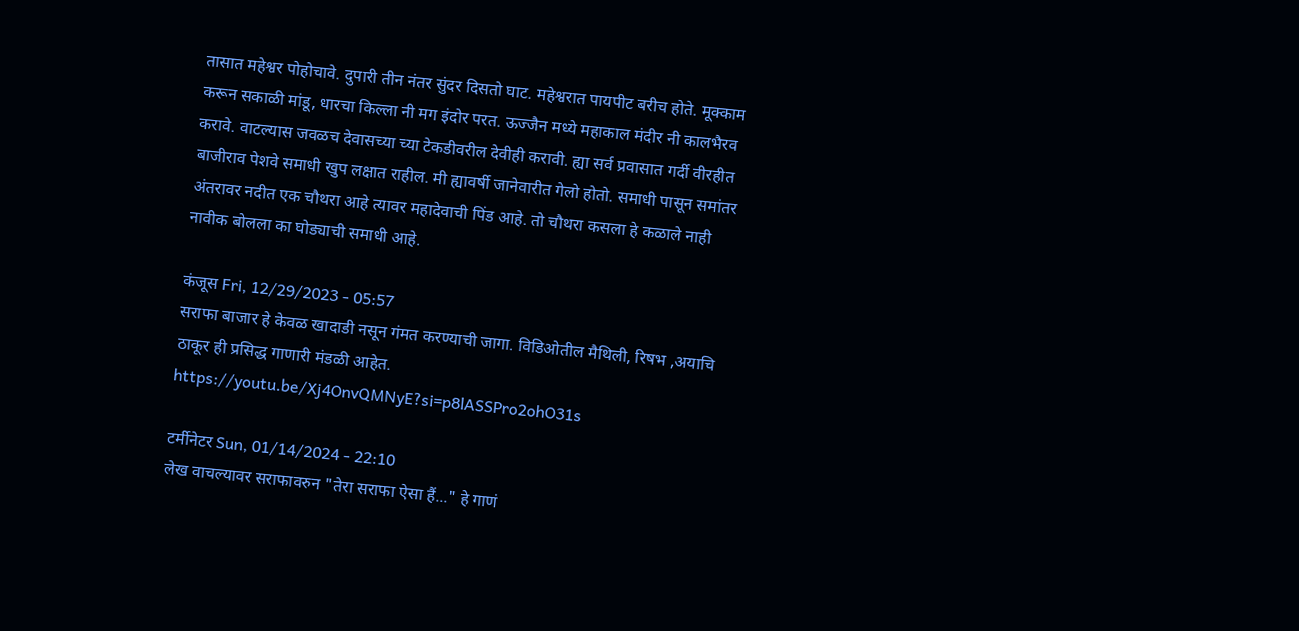तासात महेश्वर पोहोचावे. दुपारी तीन नंतर सुंदर दिसतो घाट. महेश्वरात पायपीट बरीच होते. मूक्काम करून सकाळी मांडू, धारचा किल्ला नी मग इंदोर परत. ऊज्जैन मध्ये महाकाल मंदीर नी कालभैरव करावे. वाटल्यास जवळच देवासच्या च्या टेकडीवरील देवीही करावी. ह्या सर्व प्रवासात गर्दी वीरहीत बाजीराव पेशवे समाधी खुप लक्षात राहील. मी ह्यावर्षी जानेवारीत गेलो होतो. समाधी पासून समांतर अंतरावर नदीत एक चौथरा आहे त्यावर महादेवाची पिंड आहे. तो चौथरा कसला हे कळाले नाही नावीक बोलला का घोड्याची समाधी आहे.

कंजूस Fri, 12/29/2023 - 05:57
सराफा बाजार हे केवळ खादाडी नसून गंमत करण्याची जागा. विडिओतील मैथिली, रिषभ ,अयाचि ठाकूर ही प्रसिद्ध गाणारी मंडळी आहेत. https://youtu.be/Xj4OnvQMNyE?si=p8lASSPro2ohO31s

टर्मीनेटर Sun, 01/14/2024 - 22:10
लेख वाचल्यावर सराफावरुन "तेरा सराफा ऐसा हैं..." हे गाणं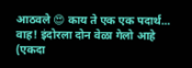आठवले 😍 काय ते एक एक पदार्थ... वाह! इंदोरला दोन वेळा गेलो आहे (एकदा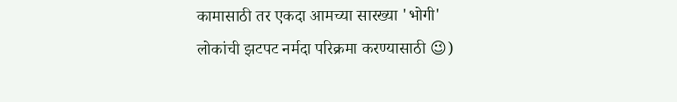कामासाठी तर एकदा आमच्या सारख्या 'भोगी' लोकांची झटपट नर्मदा परिक्रमा करण्यासाठी 😉)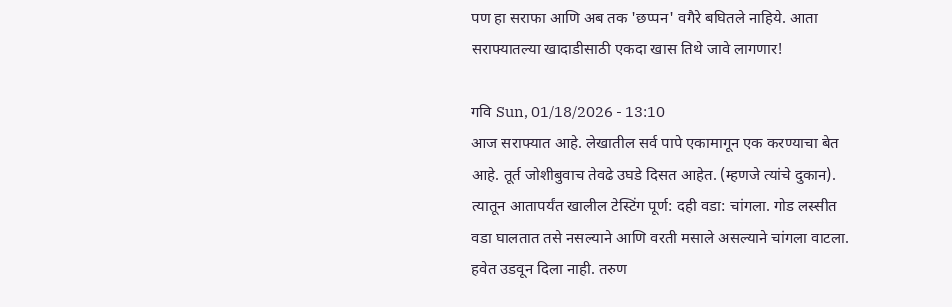पण हा सराफा आणि अब तक 'छप्पन' वगैरे बघितले नाहिये. आता सराफ्यातल्या खादाडीसाठी एकदा खास तिथे जावे लागणार!

गवि Sun, 01/18/2026 - 13:10
आज सराफ्यात आहे. लेखातील सर्व पापे एकामागून एक करण्याचा बेत आहे. तूर्त जोशीबुवाच तेवढे उघडे दिसत आहेत. (म्हणजे त्यांचे दुकान). त्यातून आतापर्यंत खालील टेस्टिंग पूर्ण: दही वडा: चांगला. गोड लस्सीत वडा घालतात तसे नसल्याने आणि वरती मसाले असल्याने चांगला वाटला. हवेत उडवून दिला नाही. तरुण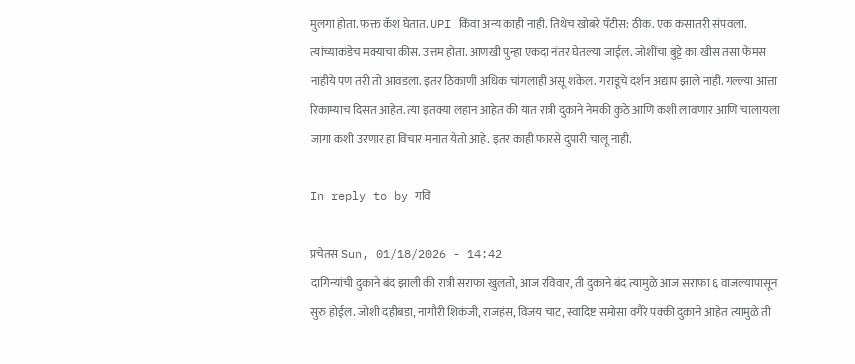मुलगा होता. फक्त कॅश घेतात. UPI किंवा अन्य काही नाही. तिथेच खोबरे पॅटीस: ठीक. एक कसातरी संपवला. त्यांच्याकडेच मक्याचा कीस. उत्तम होता. आणखी पुन्हा एकदा नंतर घेतल्या जाईल. जोशींचा बुट्टे का खीस तसा फेमस नाहीये पण तरी तो आवडला. इतर ठिकाणी अधिक चांगलाही असू शकेल. गराडूचे दर्शन अद्याप झाले नाही. गल्ल्या आत्ता रिकाम्याच दिसत आहेत. त्या इतक्या लहान आहेत की यात रात्री दुकाने नेमकी कुठे आणि कशी लावणार आणि चालायला जागा कशी उरणार हा विचार मनात येतो आहे. इतर काही फारसे दुपारी चालू नाही.

In reply to by गवि

प्रचेतस Sun, 01/18/2026 - 14:42
दागिन्यांची दुकाने बंद झाली की रात्री सराफा खुलतो, आज रविवार, ती दुकाने बंद त्यामुळे आज सराफा ६ वाजल्यापासून सुरु होईल. जोशी दहीबडा, नागौरी शिकंजी, राजहंस, विजय चाट, स्वादिष्ट समोसा वगैरे पक्की दुकाने आहेत त्यामुळे ती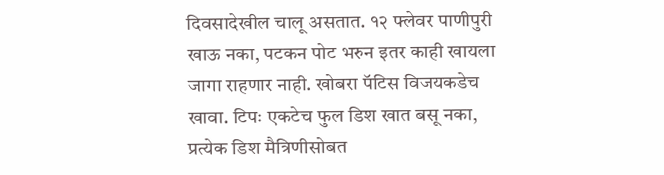दिवसादेखील चालू असतात. १२ फ्लेवर पाणीपुरी खाऊ नका, पटकन पोट भरुन इतर काही खायला जागा राहणार नाही. खोबरा पॅटिस विजयकडेच खावा. टिपः एकटेच फुल डिश खात बसू नका, प्रत्येक डिश मैत्रिणीसोबत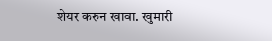शेयर करुन खावा. खुमारी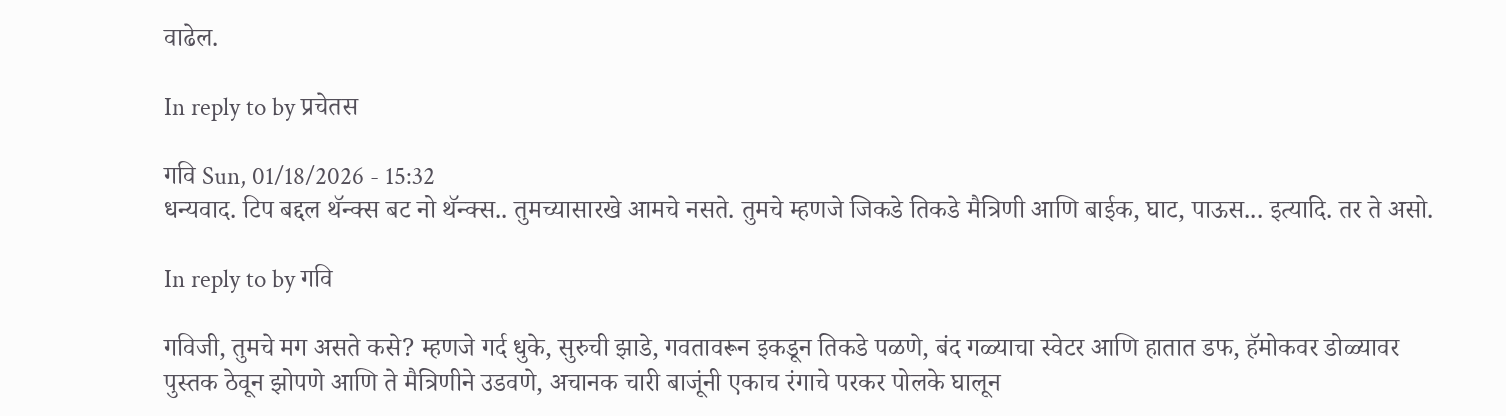वाढेल.

In reply to by प्रचेतस

गवि Sun, 01/18/2026 - 15:32
धन्यवाद. टिप बद्दल थॅन्क्स बट नो थॅन्क्स.. तुमच्यासारखे आमचे नसते. तुमचे म्हणजे जिकडे तिकडे मैत्रिणी आणि बाईक, घाट, पाऊस... इत्यादि. तर ते असो.

In reply to by गवि

गविजी, तुमचे मग असते कसे? म्हणजे गर्द धुके, सुरुची झाडे, गवतावरून इकडून तिकडे पळणे, बंद गळ्याचा स्वेटर आणि हातात डफ, हॅमोकवर डोळ्यावर पुस्तक ठेवून झोपणे आणि ते मैत्रिणीने उडवणे, अचानक चारी बाजूंनी एकाच रंगाचे परकर पोलके घालून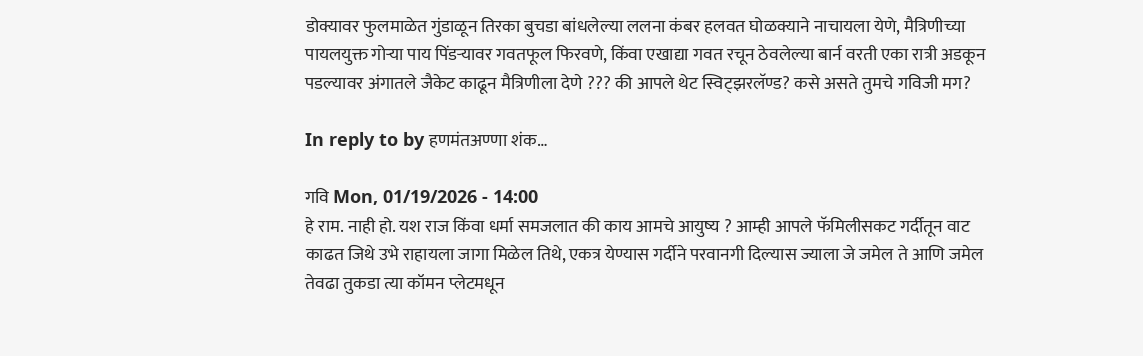डोक्यावर फुलमाळेत गुंडाळून तिरका बुचडा बांधलेल्या ललना कंबर हलवत घोळक्याने नाचायला येणे, मैत्रिणीच्या पायलयुक्त गोऱ्या पाय पिंडऱ्यावर गवतफूल फिरवणे, किंवा एखाद्या गवत रचून ठेवलेल्या बार्न वरती एका रात्री अडकून पडल्यावर अंगातले जैकेट काढून मैत्रिणीला देणे ??? की आपले थेट स्विट्झरलॅण्ड? कसे असते तुमचे गविजी मग?

In reply to by हणमंतअण्णा शंक…

गवि Mon, 01/19/2026 - 14:00
हे राम. नाही हो. यश राज किंवा धर्मा समजलात की काय आमचे आयुष्य ? आम्ही आपले फॅमिलीसकट गर्दीतून वाट काढत जिथे उभे राहायला जागा मिळेल तिथे, एकत्र येण्यास गर्दीने परवानगी दिल्यास ज्याला जे जमेल ते आणि जमेल तेवढा तुकडा त्या कॉमन प्लेटमधून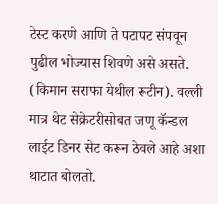टेस्ट करणे आणि ते पटापट संपवून पुढील भोज्यास शिवणे असे असते. (किमान सराफा येथील रूटीन). वल्ली मात्र थेट सेक्रेटरीसोबत जणू कॅन्डल लाईट डिनर सेट करून ठेवले आहे अशा थाटात बोलतो.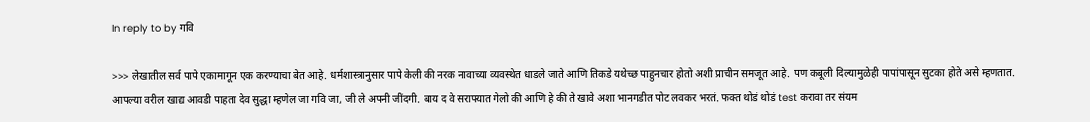In reply to by गवि

>>> लेखातील सर्व पापे एकामागून एक करण्याचा बेत आहे. धर्मशास्त्रानुसार पापे केली की नरक नावाच्या व्यवस्थेत धाडले जाते आणि तिकडे यथेच्छ पाहुनचार होतो अशी प्राचीन समजूत आहे. पण कबूली दिल्यामुळेही पापांपासून सुटका होते असे म्हणतात. आपल्या वरील खाद्य आवडी पाहता देव सुद्धा म्हणेल जा गवि जा, जी ले अपनी जींदगी. बाय द वे सराफ्यात गेलो की आणि हे की ते खावे अशा भानगडीत पोट लवकर भरतं. फक्त थोडं थोडं test करावा तर संयम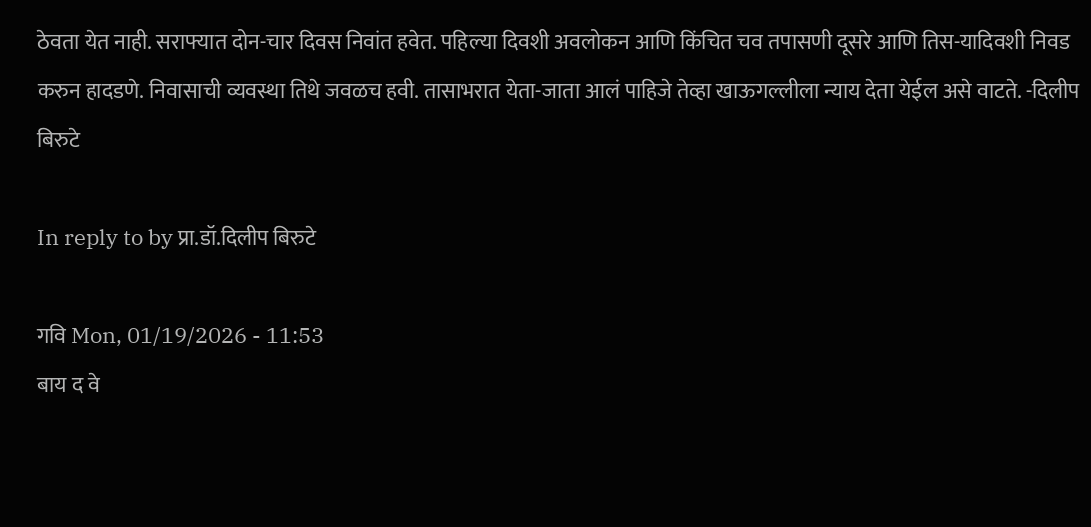ठेवता येत नाही. सराफ्यात दोन-चार दिवस निवांत हवेत. पहिल्या दिवशी अवलोकन आणि किंचित चव तपासणी दूसरे आणि तिस-यादिवशी निवड करुन हादडणे. निवासाची व्यवस्था तिथे जवळच हवी. तासाभरात येता-जाता आलं पाहिजे तेव्हा खाऊगल्लीला न्याय देता येईल असे वाटते. -दिलीप बिरुटे

In reply to by प्रा.डॉ.दिलीप बिरुटे

गवि Mon, 01/19/2026 - 11:53
बाय द वे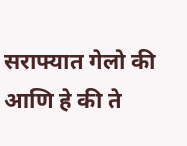सराफ्यात गेलो की आणि हे की ते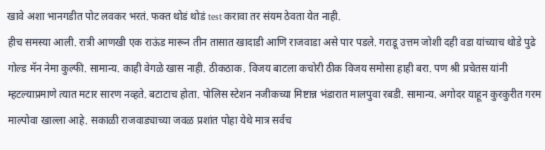खावे अशा भानगडीत पोट लवकर भरतं. फक्त थोडं थोडं test करावा तर संयम ठेवता येत नाही.
हीच समस्या आली. रात्री आणखी एक राऊंड मारून तीन तासात खादाडी आणि राजवाडा असे पार पडले. गराडू उत्तम जोशी दही वडा यांच्याच थोडे पुढे गोल्ड मॅन नेमा कुल्फी. सामान्य. काही वेगळे खास नाही. ठीकठाक. विजय बाटला कचोरी ठीक विजय समोसा हाही बरा. पण श्री प्रचेतस यांनी म्हटल्याप्रमाणे त्यात मटार सारण नव्हते. बटाटाच होता. पोलिस स्टेशन नजीकच्या मिष्टान्न भंडारात मालपुवा रबडी. सामान्य. अगोदर याहून कुरकुरीत गरम माल्पोवा खाल्ला आहे. सकाळी राजवाड्याच्या जवळ प्रशांत पोहा येथे मात्र सर्वच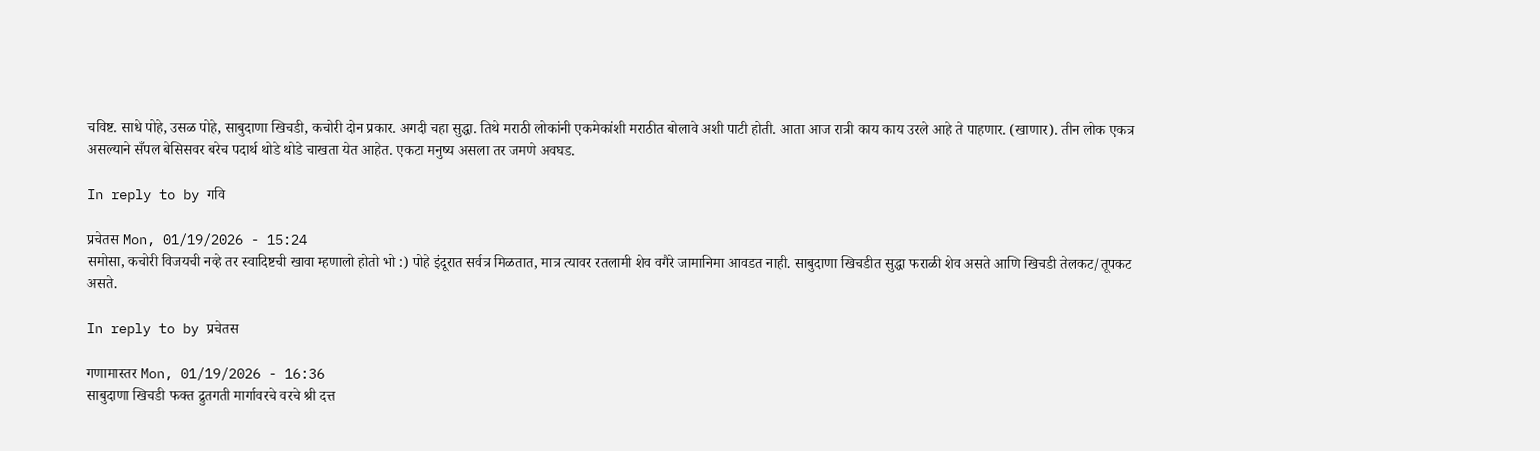चविष्ट. साधे पोहे, उसळ पोहे, साबुदाणा खिचडी, कचोरी दोन प्रकार. अगदी चहा सुद्धा. तिथे मराठी लोकांनी एकमेकांशी मराठीत बोलावे अशी पाटी होती. आता आज रात्री काय काय उरले आहे ते पाहणार. (खाणार). तीन लोक एकत्र असल्याने सँपल बेसिसवर बरेच पदार्थ थोडे थोडे चाखता येत आहेत. एकटा मनुष्य असला तर जमणे अवघड.

In reply to by गवि

प्रचेतस Mon, 01/19/2026 - 15:24
समोसा, कचोरी विजयची नव्हे तर स्वादिष्टची खावा म्हणालो होतो भो :) पोहे इंदूरात सर्वत्र मिळतात, मात्र त्यावर रतलामी शेव वगैरे जामानिमा आवडत नाही. साबुदाणा खिचडीत सुद्धा फराळी शेव असते आणि खिचडी तेलकट/तूपकट असते.

In reply to by प्रचेतस

गणामास्तर Mon, 01/19/2026 - 16:36
साबुदाणा खिचडी फक्त द्रुतगती मार्गावरचे वरचे श्री दत्त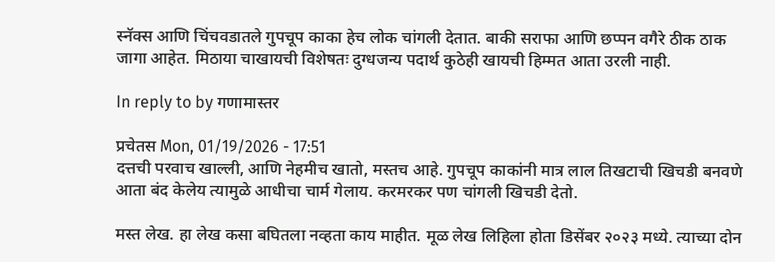स्नॅक्स आणि चिंचवडातले गुपचूप काका हेच लोक चांगली देतात. बाकी सराफा आणि छप्पन वगैरे ठीक ठाक जागा आहेत. मिठाया चाखायची विशेषतः दुग्धजन्य पदार्थ कुठेही खायची हिम्मत आता उरली नाही.

In reply to by गणामास्तर

प्रचेतस Mon, 01/19/2026 - 17:51
दत्तची परवाच खाल्ली, आणि नेहमीच खातो, मस्तच आहे. गुपचूप काकांनी मात्र लाल तिखटाची खिचडी बनवणे आता बंद केलेय त्यामुळे आधीचा चार्म गेलाय. करमरकर पण चांगली खिचडी देतो.

मस्त लेख. हा लेख कसा बघितला नव्हता काय माहीत. मूळ लेख लिहिला होता डिसेंबर २०२३ मध्ये. त्याच्या दोन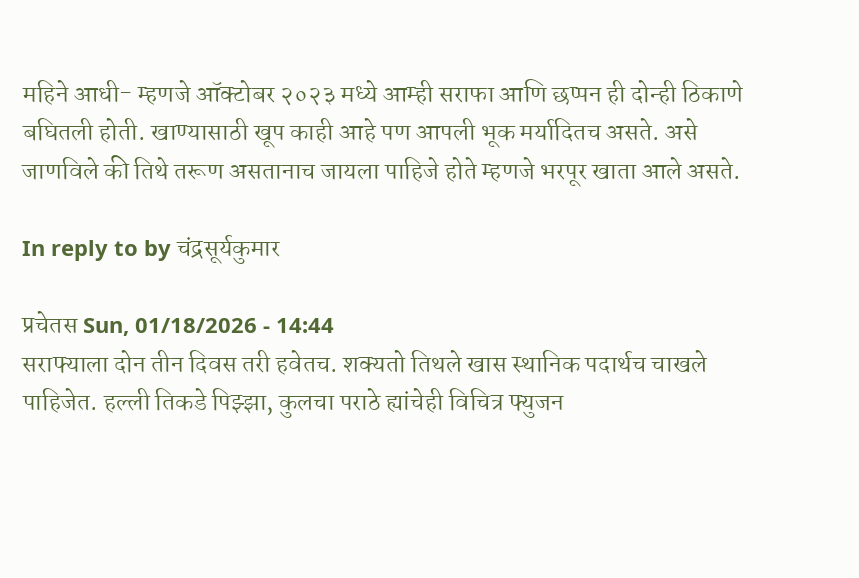महिने आधी- म्हणजे ऑक्टोबर २०२३ मध्ये आम्ही सराफा आणि छप्पन ही दोन्ही ठिकाणे बघितली होती. खाण्यासाठी खूप काही आहे पण आपली भूक मर्यादितच असते. असे जाणविले की तिथे तरूण असतानाच जायला पाहिजे होते म्हणजे भरपूर खाता आले असते.

In reply to by चंद्रसूर्यकुमार

प्रचेतस Sun, 01/18/2026 - 14:44
सराफ्याला दोन तीन दिवस तरी हवेतच. शक्यतो तिथले खास स्थानिक पदार्थच चाखले पाहिजेत. हल्ली तिकडे पिझ्झा, कुलचा पराठे ह्यांचेही विचित्र फ्युजन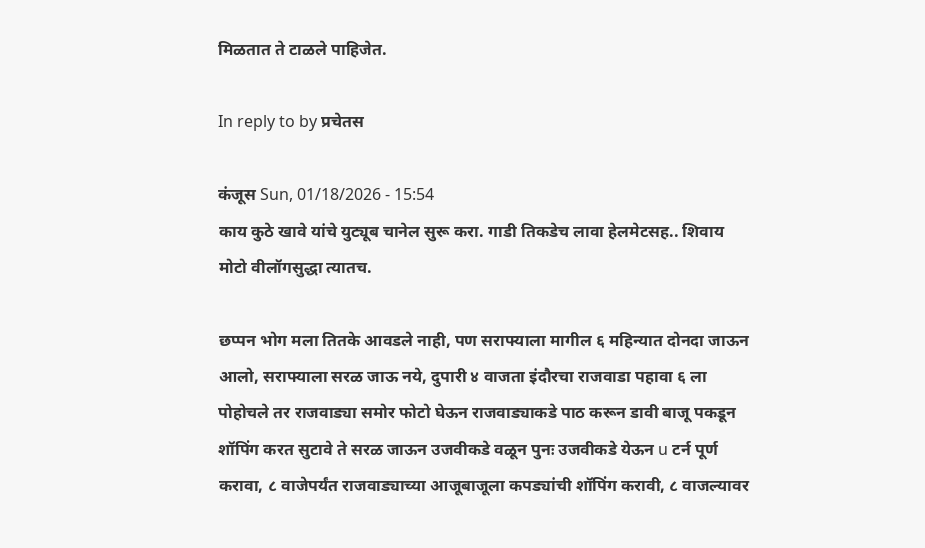मिळतात ते टाळले पाहिजेत.

In reply to by प्रचेतस

कंजूस Sun, 01/18/2026 - 15:54
काय कुठे खावे यांचे युट्यूब चानेल सुरू करा. गाडी तिकडेच लावा हेलमेटसह.. शिवाय मोटो वीलॉगसुद्धा त्यातच.

छप्पन भोग मला तितके आवडले नाही, पण सराफ्याला मागील ६ महिन्यात दोनदा जाऊन आलो, सराफ्याला सरळ जाऊ नये, दुपारी ४ वाजता इंदौरचा राजवाडा पहावा ६ ला पोहोचले तर राजवाड्या समोर फोटो घेऊन राजवाड्याकडे पाठ करून डावी बाजू पकडून शॉपिंग करत सुटावे ते सरळ जाऊन उजवीकडे वळून पुनः उजवीकडे येऊन u टर्न पूर्ण करावा, ८ वाजेपर्यंत राजवाड्याच्या आजूबाजूला कपड्यांची शॉपिंग करावी, ८ वाजल्यावर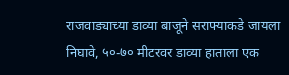राजवाड्याच्या डाव्या बाजूने सराफ्याकडे जायला निघावे, ५०-७० मीटरवर डाव्या हाताला एक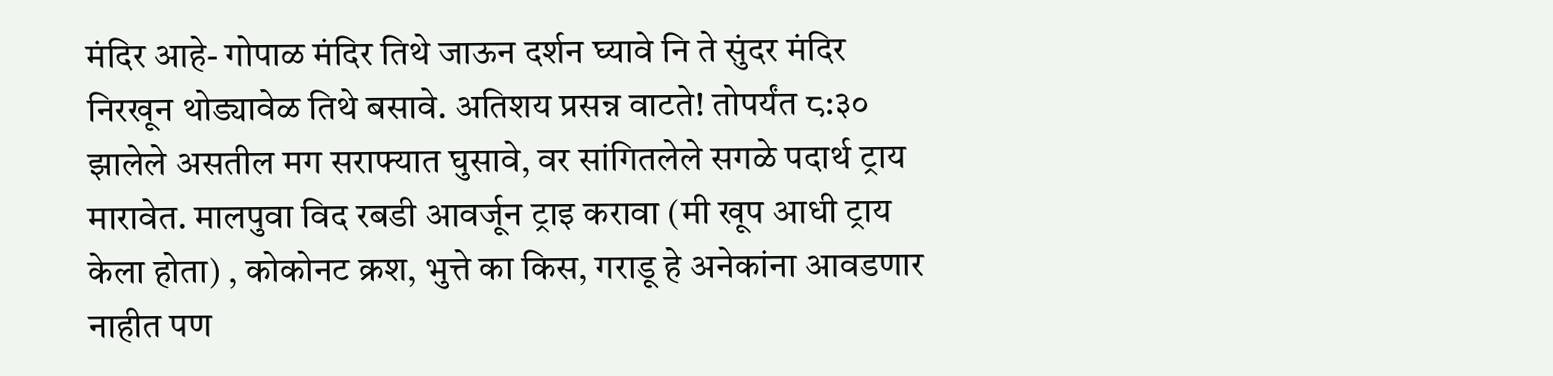मंदिर आहे- गोपाळ मंदिर तिथे जाऊन दर्शन घ्यावे नि ते सुंदर मंदिर निरखून थोड्यावेळ तिथे बसावे. अतिशय प्रसन्न वाटते! तोपर्यंत ८:३० झालेले असतील मग सराफ्यात घुसावे, वर सांगितलेले सगळे पदार्थ ट्राय मारावेत. मालपुवा विद रबडी आवर्जून ट्राइ करावा (मी खूप आधी ट्राय केला होता) , कोकोनट क्रश, भुत्ते का किस, गराडू हे अनेकांना आवडणार नाहीत पण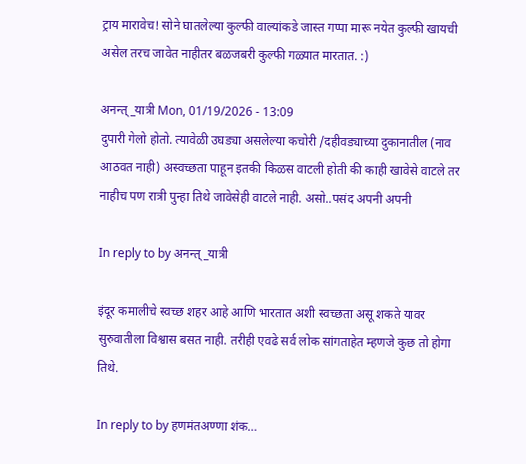ट्राय मारावेच! सोने घातलेल्या कुल्फी वाल्यांकडे जास्त गप्पा मारू नयेत कुल्फी खायची असेल तरच जावेत नाहीतर बळजबरी कुल्फी गळ्यात मारतात. :)

अनन्त्_यात्री Mon, 01/19/2026 - 13:09
दुपारी गेलो होतो. त्यावेळी उघड्या असलेल्या कचोरी /दहीवड्याच्या दुकानातील (नाव आठवत नाही) अस्वच्छता पाहून इतकी किळस वाटली होती की काही खावेसे वाटले तर नाहीच पण रात्री पुन्हा तिथे जावेसेही वाटले नाही. असो..पसंद अपनी अपनी

In reply to by अनन्त्_यात्री

इंदूर कमालीचे स्वच्छ शहर आहे आणि भारतात अशी स्वच्छता असू शकते यावर सुरुवातीला विश्वास बसत नाही. तरीही एवढे सर्व लोक सांगताहेत म्हणजे कुछ तो होगा तिथे.

In reply to by हणमंतअण्णा शंक…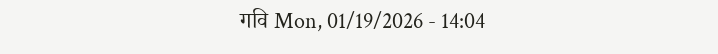गवि Mon, 01/19/2026 - 14:04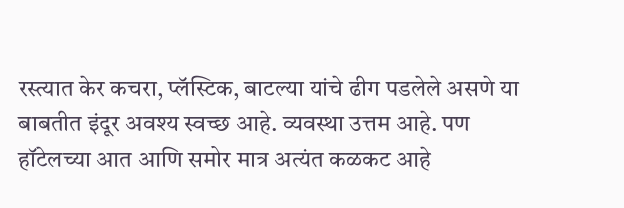रस्त्यात केर कचरा, प्लॅस्टिक, बाटल्या यांचे ढीग पडलेले असणे या बाबतीत इंदूर अवश्य स्वच्छ आहे. व्यवस्था उत्तम आहे. पण हॉटेलच्या आत आणि समोर मात्र अत्यंत कळकट आहे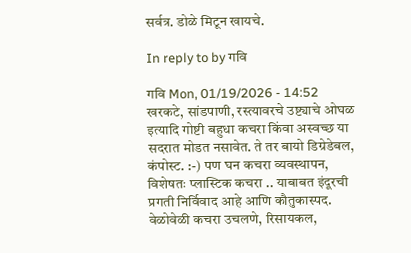सर्वत्र. डोळे मिटून खायचे.

In reply to by गवि

गवि Mon, 01/19/2026 - 14:52
खरकटे, सांडपाणी, रस्त्यावरचे उष्ट्याचे ओघळ इत्यादि गोष्टी बहुधा कचरा किंवा अस्वच्छ या सदरात मोडत नसावेत. ते तर बायो डिग्रेडेबल, कंपोस्ट. :-) पण घन कचरा व्यवस्थापन, विशेषतः प्लास्टिक कचरा .. याबाबत इंदूरची प्रगती निर्विवाद आहे आणि कौतुकास्पद. वेळोवेळी कचरा उचलणे, रिसायकल,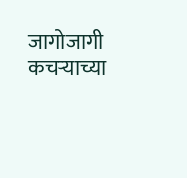जागोजागी कचऱ्याच्या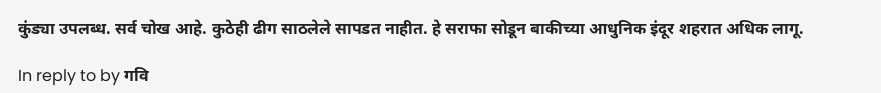कुंड्या उपलब्ध. सर्व चोख आहे. कुठेही ढीग साठलेले सापडत नाहीत. हे सराफा सोडून बाकीच्या आधुनिक इंदूर शहरात अधिक लागू.

In reply to by गवि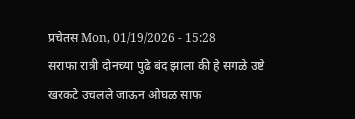प्रचेतस Mon, 01/19/2026 - 15:28
सराफा रात्री दोनच्या पुढे बंद झाला की हे सगळे उष्टे खरकटे उचलले जाऊन ओघळ साफ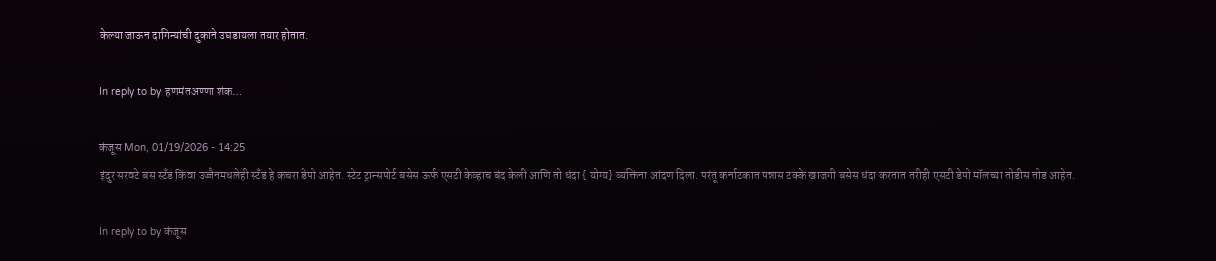केल्या जाऊन दागिन्यांची दुकाने उघडायला तयार होतात.

In reply to by हणमंतअण्णा शंक…

कंजूस Mon, 01/19/2026 - 14:25
इंदुर सरवटे बस स्टँड किंवा उज्जैनमधलेही स्टँड हे कचरा डेपो आहेत. स्टेट ट्रान्सपोर्ट बसेस ऊर्फ एसटी केव्हाच बंद केली आणि तो धंदा { योग्य} व्यक्तिंना आंदण दिला. परंतू कर्नाटकात पन्नास टक्के खाजगी बसेस धंदा करतात तरीही एसटी डेपो मॉलच्या तोडीस तोड आहेत.

In reply to by कंजूस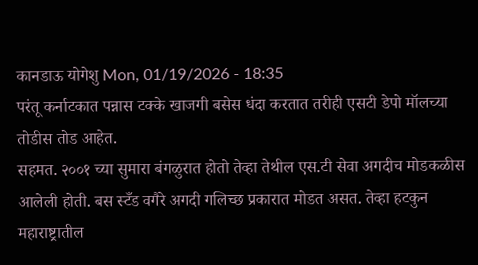कानडाऊ योगेशु Mon, 01/19/2026 - 18:35
परंतू कर्नाटकात पन्नास टक्के खाजगी बसेस धंदा करतात तरीही एसटी डेपो मॉलच्या तोडीस तोड आहेत.
सहमत. २००१ च्या सुमारा बंगळुरात होतो तेव्हा तेथील एस.टी सेवा अगदीच मोडकळीस आलेली होती. बस स्टँड वगैरे अगदी गलिच्छ प्रकारात मोडत असत. तेव्हा हटकुन महाराष्ट्रातील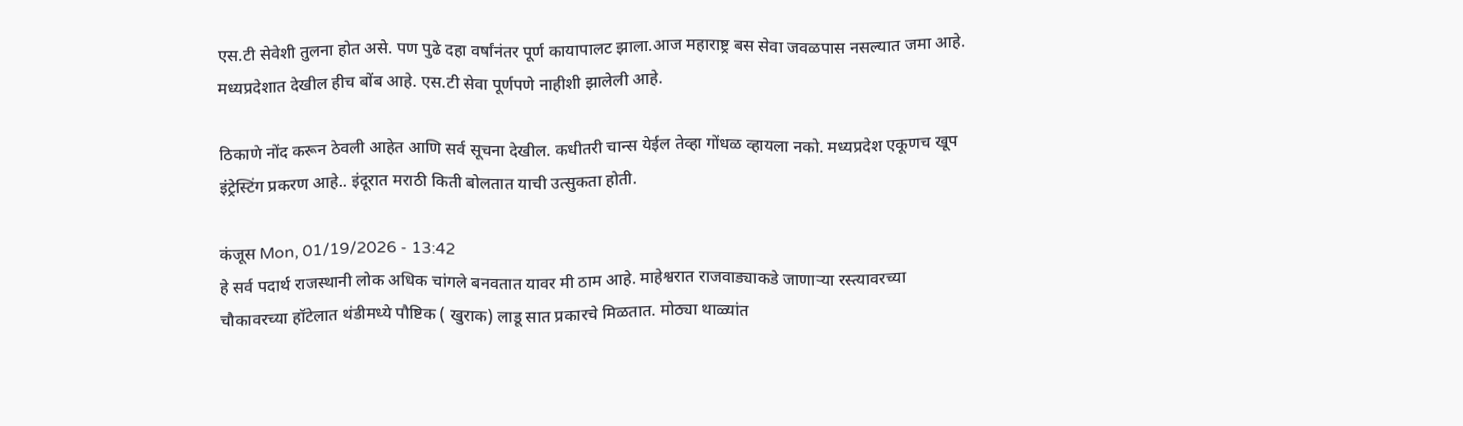एस.टी सेवेशी तुलना होत असे. पण पुढे दहा वर्षांनंतर पूर्ण कायापालट झाला.आज महाराष्ट्र बस सेवा जवळपास नसल्यात जमा आहे. मध्यप्रदेशात देखील हीच बोंब आहे. एस.टी सेवा पूर्णपणे नाहीशी झालेली आहे.

ठिकाणे नोंद करून ठेवली आहेत आणि सर्व सूचना देखील. कधीतरी चान्स येईल तेव्हा गोंधळ व्हायला नको. मध्यप्रदेश एकूणच खूप इंट्रेस्टिंग प्रकरण आहे.. इंदूरात मराठी किती बोलतात याची उत्सुकता होती.

कंजूस Mon, 01/19/2026 - 13:42
हे सर्व पदार्थ राजस्थानी लोक अधिक चांगले बनवतात यावर मी ठाम आहे. माहेश्वरात राजवाड्याकडे जाणाऱ्या रस्त्यावरच्या चौकावरच्या हॉटेलात थंडीमध्ये पौष्टिक ( खुराक) लाडू सात प्रकारचे मिळतात. मोठ्या थाळ्यांत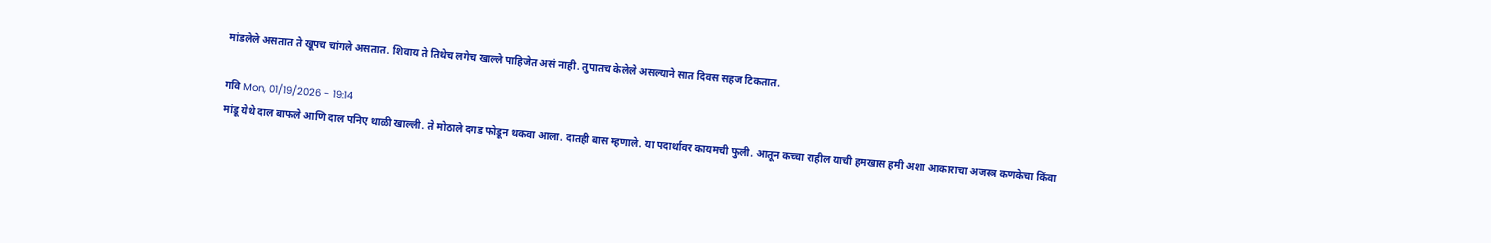मांडलेले असतात ते खूपच चांगले असतात. शिवाय ते तिथेच लगेच खाल्ले पाहिजेत असं नाही. तुपातच केलेले असल्याने सात दिवस सहज टिकतात.

गवि Mon, 01/19/2026 - 19:14
मांडू येथे दाल बाफले आणि दाल पनिए थाळी खाल्ली. ते मोठाले दगड फोडून थकवा आला. दातही बास म्हणाले. या पदार्थावर कायमची फुली. आतून कच्चा राहील याची हमखास हमी अशा आकाराचा अजस्त्र कणकेचा किंवा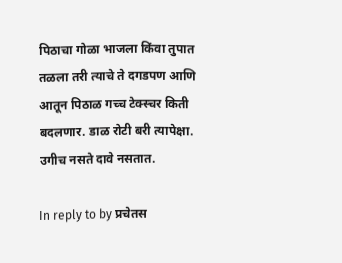पिठाचा गोळा भाजला किंवा तुपात तळला तरी त्याचे ते दगडपण आणि आतून पिठाळ गच्च टेक्स्चर किती बदलणार. डाळ रोटी बरी त्यापेक्षा. उगीच नसते दावे नसतात.

In reply to by प्रचेतस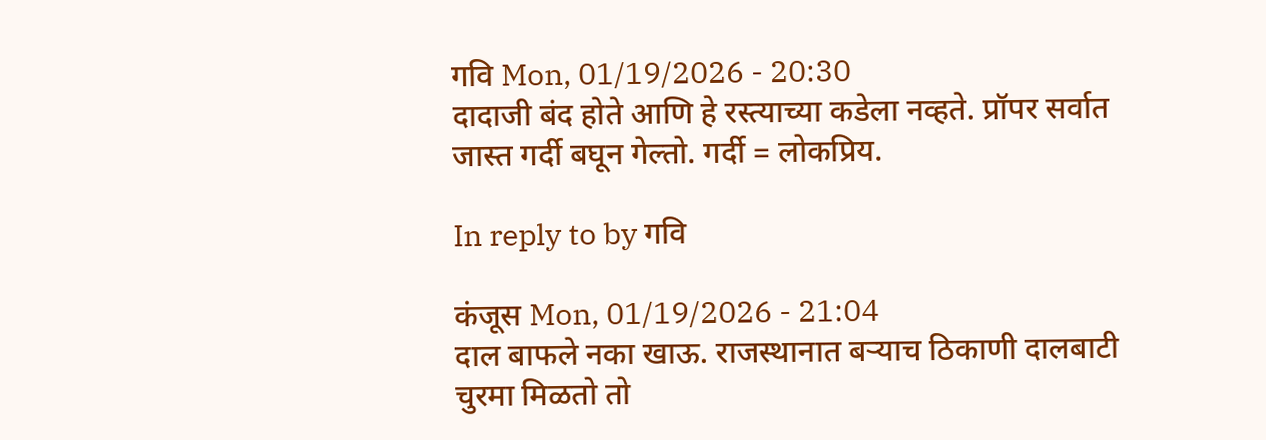गवि Mon, 01/19/2026 - 20:30
दादाजी बंद होते आणि हे रस्त्याच्या कडेला नव्हते. प्रॉपर सर्वात जास्त गर्दी बघून गेल्तो. गर्दी = लोकप्रिय.

In reply to by गवि

कंजूस Mon, 01/19/2026 - 21:04
दाल बाफले नका खाऊ. राजस्थानात बऱ्याच ठिकाणी दालबाटी चुरमा मिळतो तो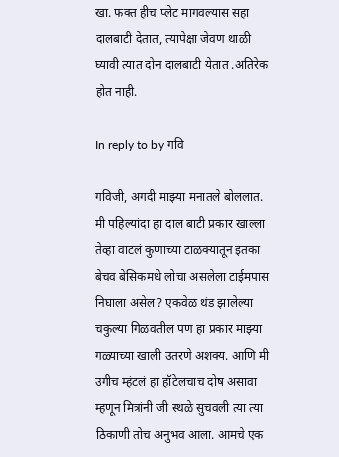खा. फक्त हीच प्लेट मागवल्यास सहा दालबाटी देतात, त्यापेक्षा जेवण थाळी घ्यावी त्यात दोन दालबाटी येतात .अतिरेक होत नाही.

In reply to by गवि

गविजी, अगदी माझ्या मनातले बोललात. मी पहिल्यांदा हा दाल बाटी प्रकार खाल्ला तेव्हा वाटलं कुणाच्या टाळक्यातून इतका बेचव बेसिकमधे लोचा असलेला टाईमपास निघाला असेल? एकवेळ थंड झालेल्या चकुल्या गिळवतील पण हा प्रकार माझ्या गळ्याच्या खाली उतरणे अशक्य. आणि मी उगीच म्हंटलं हा हॉटेलचाच दोष असावा म्हणून मित्रांनी जी स्थळे सुचवली त्या त्या ठिकाणी तोच अनुभव आला. आमचे एक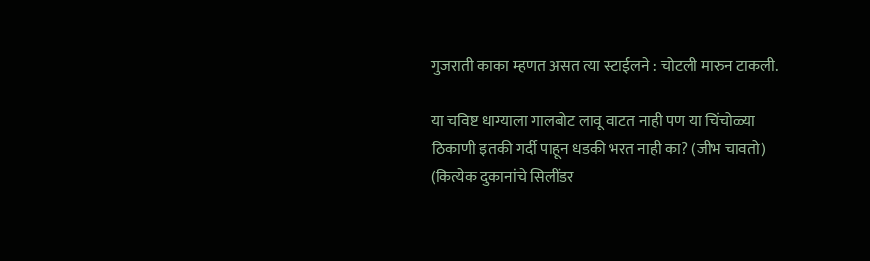गुजराती काका म्हणत असत त्या स्टाईलने : चोटली मारुन टाकली.

या चविष्ट धाग्याला गालबोट लावू वाटत नाही पण या चिंचोळ्या ठिकाणी इतकी गर्दी पाहून धडकी भरत नाही का? (जीभ चावतो) (कित्येक दुकानांचे सिलींडर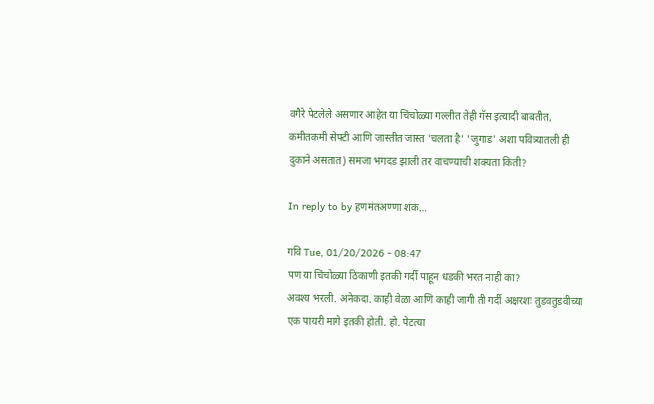वगैरे पेटलेले असणार आहेत या चिंचोळ्या गल्लीत तेही गॅस इत्यादी बाबतीत, कमीतकमी सेफ्टी आणि जास्तीत जास्त 'चलता है' 'जुगाड' अशा पवित्र्यातली ही दुकाने असतात) समजा भगदड झाली तर वाचण्याची शक्यता किती?

In reply to by हणमंतअण्णा शंक…

गवि Tue, 01/20/2026 - 08:47
पण या चिंचोळ्या ठिकाणी इतकी गर्दी पाहून धडकी भरत नाही का?
अवश्य भरली. अनेकदा. काही वेळा आणि काही जागी ती गर्दी अक्षरशः तुडवतुडवीच्या एक पायरी मागे इतकी होती. हो. पेटत्या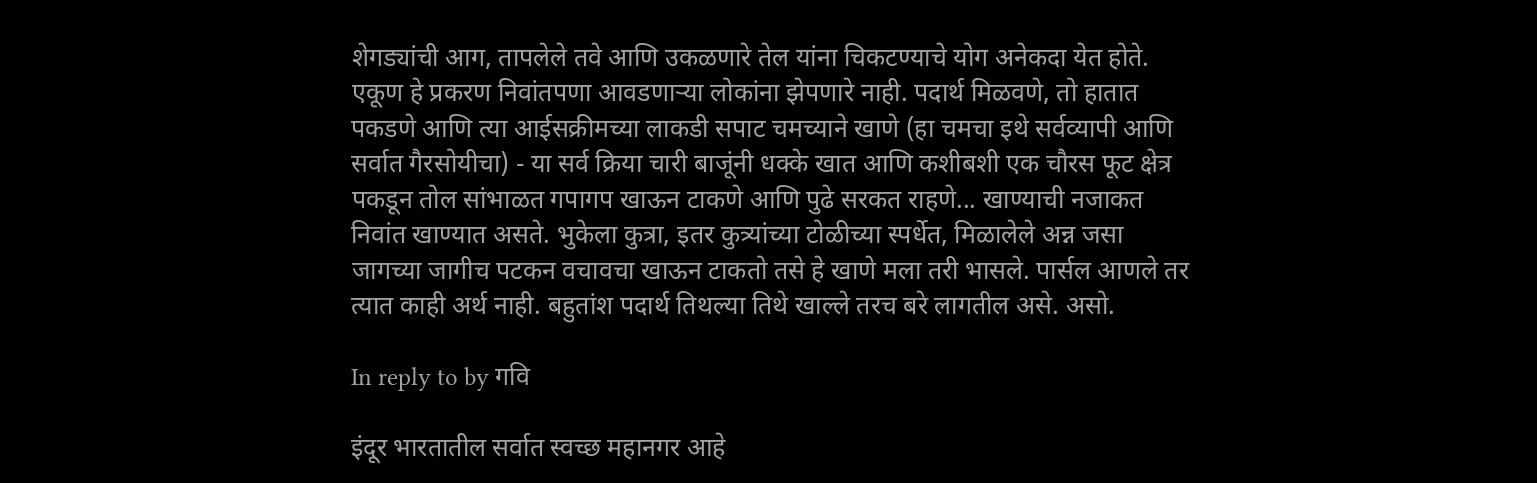शेगड्यांची आग, तापलेले तवे आणि उकळणारे तेल यांना चिकटण्याचे योग अनेकदा येत होते. एकूण हे प्रकरण निवांतपणा आवडणाऱ्या लोकांना झेपणारे नाही. पदार्थ मिळवणे, तो हातात पकडणे आणि त्या आईसक्रीमच्या लाकडी सपाट चमच्याने खाणे (हा चमचा इथे सर्वव्यापी आणि सर्वात गैरसोयीचा) - या सर्व क्रिया चारी बाजूंनी धक्के खात आणि कशीबशी एक चौरस फूट क्षेत्र पकडून तोल सांभाळत गपागप खाऊन टाकणे आणि पुढे सरकत राहणे... खाण्याची नजाकत निवांत खाण्यात असते. भुकेला कुत्रा, इतर कुत्र्यांच्या टोळीच्या स्पर्धेत, मिळालेले अन्न जसा जागच्या जागीच पटकन वचावचा खाऊन टाकतो तसे हे खाणे मला तरी भासले. पार्सल आणले तर त्यात काही अर्थ नाही. बहुतांश पदार्थ तिथल्या तिथे खाल्ले तरच बरे लागतील असे. असो.

In reply to by गवि

इंदूर भारतातील सर्वात स्वच्छ महानगर आहे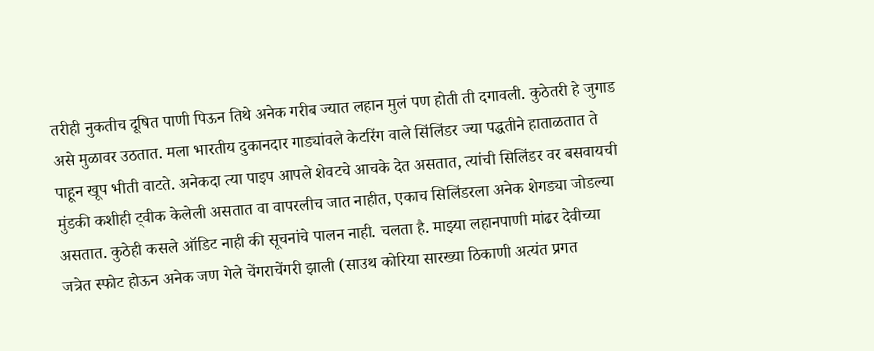तरीही नुकतीच दूषित पाणी पिऊन तिथे अनेक गरीब ज्यात लहान मुलं पण होती ती दगावली. कुठेतरी हे जुगाड असे मुळावर उठतात. मला भारतीय दुकानदार गाड्यांवले केटरिंग वाले सिंलिंडर ज्या पद्धतीने हाताळतात ते पाहून खूप भीती वाटते. अनेकदा त्या पाइप आपले शेवटचे आचके देत असतात, त्यांची सिलिंडर वर बसवायची मुंडकी कशीही ट्वीक केलेली असतात वा वापरलीच जात नाहीत, एकाच सिलिंडरला अनेक शेगड्या जोडल्या असतात. कुठेही कसले ऑडिट नाही की सूचनांचे पालन नाही. चलता है. माझ्या लहानपाणी मांढर देवीच्या जत्रेत स्फोट होऊन अनेक जण गेले चेंगराचेंगरी झाली (साउथ कोरिया सारख्या ठिकाणी अत्यंत प्रगत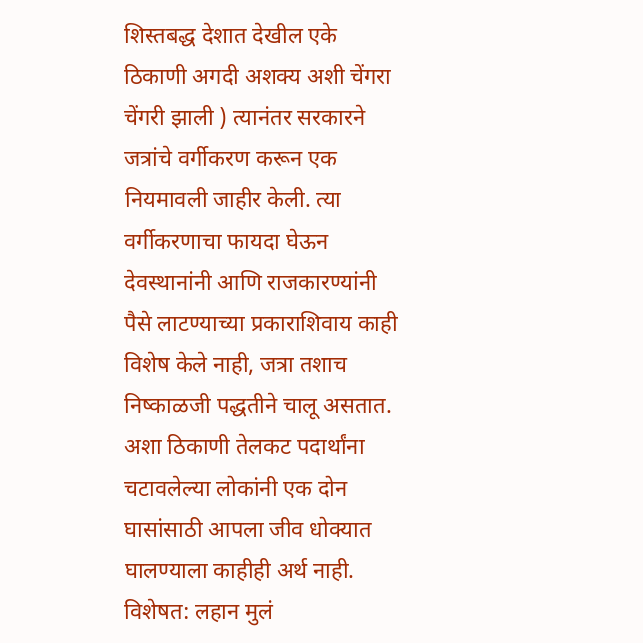शिस्तबद्ध देशात देखील एके ठिकाणी अगदी अशक्य अशी चेंगरा चेंगरी झाली ) त्यानंतर सरकारने जत्रांचे वर्गीकरण करून एक नियमावली जाहीर केली. त्या वर्गीकरणाचा फायदा घेऊन देवस्थानांनी आणि राजकारण्यांनी पैसे लाटण्याच्या प्रकाराशिवाय काही विशेष केले नाही, जत्रा तशाच निष्काळजी पद्धतीने चालू असतात. अशा ठिकाणी तेलकट पदार्थांना चटावलेल्या लोकांनी एक दोन घासांसाठी आपला जीव धोक्यात घालण्याला काहीही अर्थ नाही. विशेषत: लहान मुलं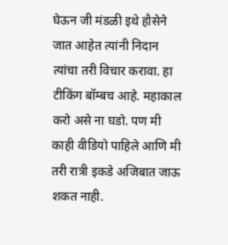घेऊन जी मंडळी इथे हौसेने जात आहेत त्यांनी निदान त्यांचा तरी विचार करावा. हा टीकिंग बॉम्बच आहे. महाकाल करो असे ना घडो. पण मी काही वीडियो पाहिले आणि मी तरी रात्री इकडे अजिबात जाऊ शकत नाही.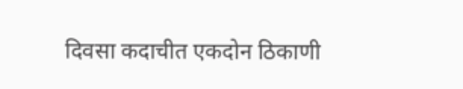दिवसा कदाचीत एकदोन ठिकाणी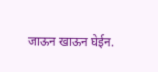जाऊन खाऊन घेईन.